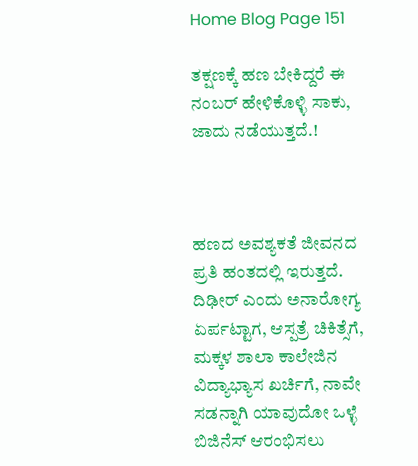Home Blog Page 151

ತಕ್ಷಣಕ್ಕೆ ಹಣ ಬೇಕಿದ್ದರೆ ಈ ನಂಬರ್ ಹೇಳಿಕೊಳ್ಳಿ ಸಾಕು, ಜಾದು ನಡೆಯುತ್ತದೆ.!



ಹಣದ ಅವಶ್ಯಕತೆ ಜೀವನದ ಪ್ರತಿ ಹಂತದಲ್ಲಿ ಇರುತ್ತದೆ. ದಿಢೀರ್ ಎಂದು ಅನಾರೋಗ್ಯ ಏರ್ಪಟ್ಟಾಗ, ಆಸ್ಪತ್ರೆ ಚಿಕಿತ್ಸೆಗೆ, ಮಕ್ಕಳ ಶಾಲಾ ಕಾಲೇಜಿನ ವಿದ್ಯಾಭ್ಯಾಸ ಖರ್ಚಿಗೆ, ನಾವೇ ಸಡನ್ನಾಗಿ ಯಾವುದೋ ಒಳ್ಳೆ ಬಿಜಿನೆಸ್ ಆರಂಭಿಸಲು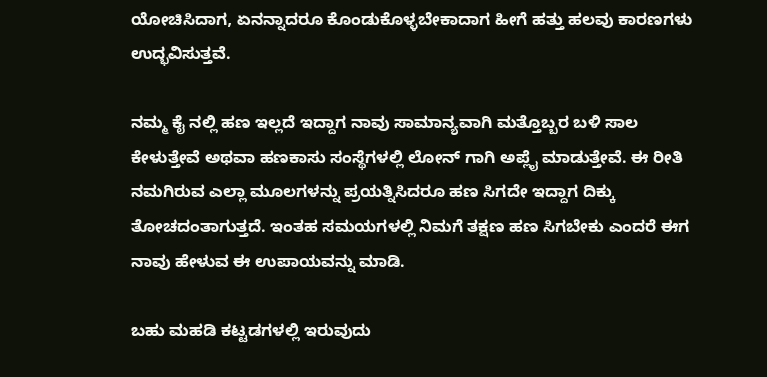ಯೋಚಿಸಿದಾಗ, ಏನನ್ನಾದರೂ ಕೊಂಡುಕೊಳ್ಳಬೇಕಾದಾಗ ಹೀಗೆ ಹತ್ತು ಹಲವು ಕಾರಣಗಳು ಉದ್ಭವಿಸುತ್ತವೆ.

ನಮ್ಮ ಕೈ ನಲ್ಲಿ ಹಣ ಇಲ್ಲದೆ ಇದ್ದಾಗ ನಾವು ಸಾಮಾನ್ಯವಾಗಿ ಮತ್ತೊಬ್ಬರ ಬಳಿ ಸಾಲ ಕೇಳುತ್ತೇವೆ ಅಥವಾ ಹಣಕಾಸು ಸಂಸ್ಥೆಗಳಲ್ಲಿ ಲೋನ್ ಗಾಗಿ ಅಪ್ಲೈ ಮಾಡುತ್ತೇವೆ. ಈ ರೀತಿ ನಮಗಿರುವ ಎಲ್ಲಾ ಮೂಲಗಳನ್ನು ಪ್ರಯತ್ನಿಸಿದರೂ ಹಣ ಸಿಗದೇ ಇದ್ದಾಗ ದಿಕ್ಕು ತೋಚದಂತಾಗುತ್ತದೆ. ಇಂತಹ ಸಮಯಗಳಲ್ಲಿ ನಿಮಗೆ ತಕ್ಷಣ ಹಣ ಸಿಗಬೇಕು ಎಂದರೆ ಈಗ ನಾವು ಹೇಳುವ ಈ ಉಪಾಯವನ್ನು ಮಾಡಿ.

ಬಹು ಮಹಡಿ ಕಟ್ಟಡಗಳಲ್ಲಿ ಇರುವುದು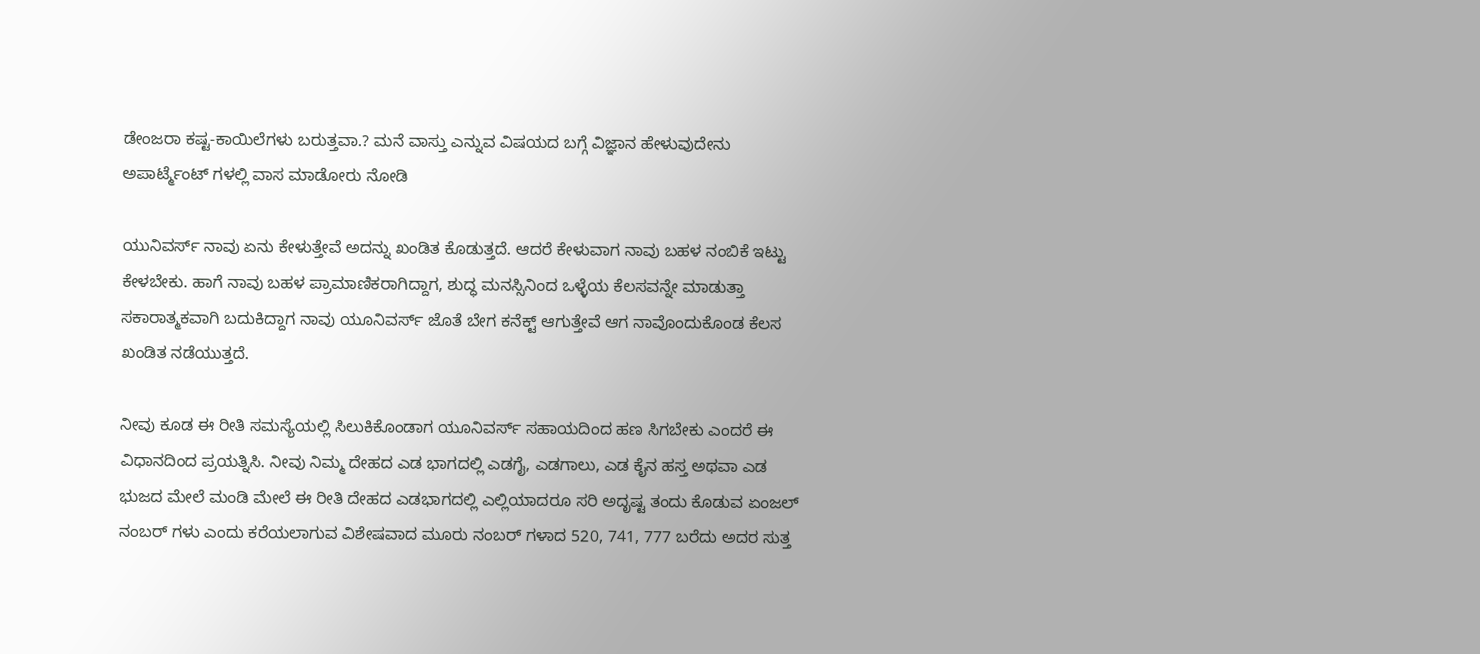ಡೇಂಜರಾ ಕಷ್ಟ-ಕಾಯಿಲೆಗಳು ಬರುತ್ತವಾ.? ಮನೆ ವಾಸ್ತು ಎನ್ನುವ ವಿಷಯದ ಬಗ್ಗೆ ವಿಜ್ಞಾನ ಹೇಳುವುದೇನು ಅಪಾರ್ಟ್ಮೆಂಟ್ ಗಳಲ್ಲಿ ವಾಸ ಮಾಡೋರು ನೋಡಿ

ಯುನಿವರ್ಸ್ ನಾವು ಏನು ಕೇಳುತ್ತೇವೆ ಅದನ್ನು ಖಂಡಿತ ಕೊಡುತ್ತದೆ. ಆದರೆ ಕೇಳುವಾಗ ನಾವು ಬಹಳ ನಂಬಿಕೆ ಇಟ್ಟು ಕೇಳಬೇಕು. ಹಾಗೆ ನಾವು ಬಹಳ ಪ್ರಾಮಾಣಿಕರಾಗಿದ್ದಾಗ, ಶುದ್ಧ ಮನಸ್ಸಿನಿಂದ ಒಳ್ಳೆಯ ಕೆಲಸವನ್ನೇ ಮಾಡುತ್ತಾ ಸಕಾರಾತ್ಮಕವಾಗಿ ಬದುಕಿದ್ದಾಗ ನಾವು ಯೂನಿವರ್ಸ್ ಜೊತೆ ಬೇಗ ಕನೆಕ್ಟ್ ಆಗುತ್ತೇವೆ ಆಗ ನಾವೊಂದುಕೊಂಡ ಕೆಲಸ ಖಂಡಿತ ನಡೆಯುತ್ತದೆ.

ನೀವು ಕೂಡ ಈ ರೀತಿ ಸಮಸ್ಯೆಯಲ್ಲಿ ಸಿಲುಕಿಕೊಂಡಾಗ ಯೂನಿವರ್ಸ್ ಸಹಾಯದಿಂದ ಹಣ ಸಿಗಬೇಕು ಎಂದರೆ ಈ ವಿಧಾನದಿಂದ ಪ್ರಯತ್ನಿಸಿ. ನೀವು ನಿಮ್ಮ ದೇಹದ ಎಡ ಭಾಗದಲ್ಲಿ ಎಡಗೈ, ಎಡಗಾಲು, ಎಡ ಕೈನ ಹಸ್ತ ಅಥವಾ ಎಡ ಭುಜದ ಮೇಲೆ ಮಂಡಿ ಮೇಲೆ ಈ ರೀತಿ ದೇಹದ ಎಡಭಾಗದಲ್ಲಿ ಎಲ್ಲಿಯಾದರೂ ಸರಿ ಅದೃಷ್ಟ ತಂದು ಕೊಡುವ ಏಂಜಲ್ ನಂಬರ್ ಗಳು ಎಂದು ಕರೆಯಲಾಗುವ ವಿಶೇಷವಾದ ಮೂರು ನಂಬರ್ ಗಳಾದ 520, 741, 777 ಬರೆದು ಅದರ ಸುತ್ತ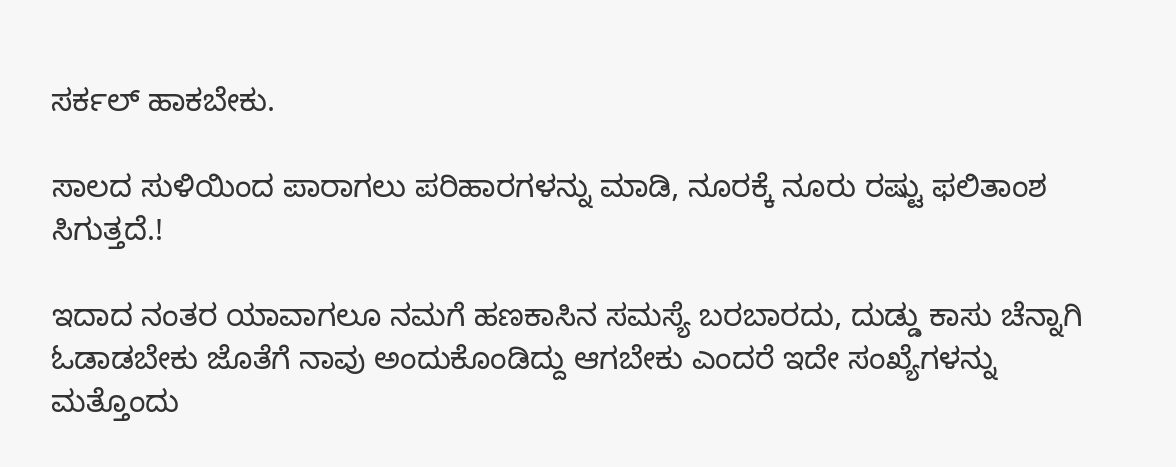ಸರ್ಕಲ್ ಹಾಕಬೇಕು.

ಸಾಲದ ಸುಳಿಯಿಂದ ಪಾರಾಗಲು ಪರಿಹಾರಗಳನ್ನು ಮಾಡಿ, ನೂರಕ್ಕೆ ನೂರು ರಷ್ಟು ಫಲಿತಾಂಶ ಸಿಗುತ್ತದೆ.!

ಇದಾದ ನಂತರ ಯಾವಾಗಲೂ ನಮಗೆ ಹಣಕಾಸಿನ ಸಮಸ್ಯೆ ಬರಬಾರದು, ದುಡ್ಡು ಕಾಸು ಚೆನ್ನಾಗಿ ಓಡಾಡಬೇಕು ಜೊತೆಗೆ ನಾವು ಅಂದುಕೊಂಡಿದ್ದು ಆಗಬೇಕು ಎಂದರೆ ಇದೇ ಸಂಖ್ಯೆಗಳನ್ನು ಮತ್ತೊಂದು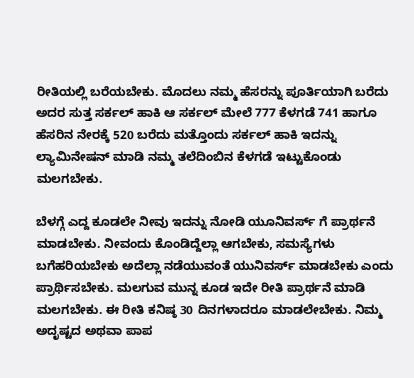ರೀತಿಯಲ್ಲಿ ಬರೆಯಬೇಕು. ಮೊದಲು ನಮ್ಮ ಹೆಸರನ್ನು ಪೂರ್ತಿಯಾಗಿ ಬರೆದು ಅದರ ಸುತ್ತ ಸರ್ಕಲ್ ಹಾಕಿ ಆ ಸರ್ಕಲ್ ಮೇಲೆ 777 ಕೆಳಗಡೆ 741 ಹಾಗೂ ಹೆಸರಿನ ನೇರಕ್ಕೆ 520 ಬರೆದು ಮತ್ತೊಂದು ಸರ್ಕಲ್ ಹಾಕಿ ಇದನ್ನು ಲ್ಯಾಮಿನೇಷನ್ ಮಾಡಿ ನಮ್ಮ ತಲೆದಿಂಬಿನ ಕೆಳಗಡೆ ಇಟ್ಟುಕೊಂಡು ಮಲಗಬೇಕು.

ಬೆಳಗ್ಗೆ ಎದ್ದ ಕೂಡಲೇ ನೀವು ಇದನ್ನು ನೋಡಿ ಯೂನಿವರ್ಸ್ ಗೆ ಪ್ರಾರ್ಥನೆ ಮಾಡಬೇಕು. ನೀವಂದು ಕೊಂಡಿದ್ದೆಲ್ಲಾ ಆಗಬೇಕು, ಸಮಸ್ಯೆಗಳು ಬಗೆಹರಿಯಬೇಕು ಅದೆಲ್ಲಾ ನಡೆಯುವಂತೆ ಯುನಿವರ್ಸ್ ಮಾಡಬೇಕು ಎಂದು ಪ್ರಾರ್ಥಿಸಬೇಕು. ಮಲಗುವ ಮುನ್ನ ಕೂಡ ಇದೇ ರೀತಿ ಪ್ರಾರ್ಥನೆ ಮಾಡಿ ಮಲಗಬೇಕು. ಈ ರೀತಿ ಕನಿಷ್ಠ 30 ದಿನಗಳಾದರೂ ಮಾಡಲೇಬೇಕು. ನಿಮ್ಮ ಅದೃಷ್ಟದ ಅಥವಾ ಪಾಪ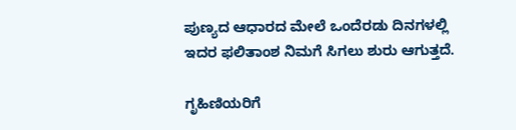ಪುಣ್ಯದ ಆಧಾರದ ಮೇಲೆ ಒಂದೆರಡು ದಿನಗಳಲ್ಲಿ ಇದರ ಫಲಿತಾಂಶ ನಿಮಗೆ ಸಿಗಲು ಶುರು ಆಗುತ್ತದೆ.

ಗೃಹಿಣಿಯರಿಗೆ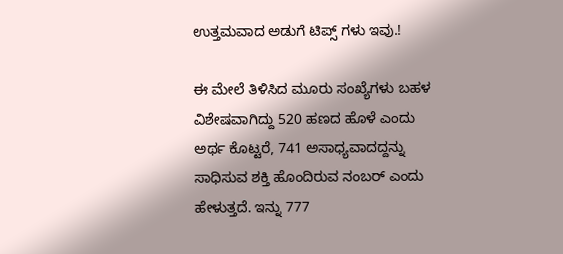ಉತ್ತಮವಾದ ಅಡುಗೆ ಟಿಪ್ಸ್ ಗಳು ಇವು.!

ಈ ಮೇಲೆ ತಿಳಿಸಿದ ಮೂರು ಸಂಖ್ಯೆಗಳು ಬಹಳ ವಿಶೇಷವಾಗಿದ್ದು 520 ಹಣದ ಹೊಳೆ ಎಂದು ಅರ್ಥ ಕೊಟ್ಟರೆ, 741 ಅಸಾಧ್ಯವಾದದ್ದನ್ನು ಸಾಧಿಸುವ ಶಕ್ತಿ ಹೊಂದಿರುವ ನಂಬರ್ ಎಂದು ಹೇಳುತ್ತದೆ. ಇನ್ನು 777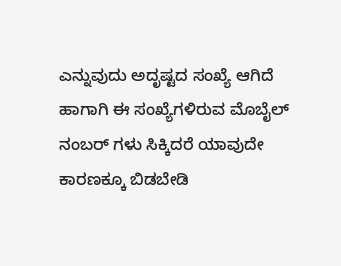ಎನ್ನುವುದು ಅದೃಷ್ಟದ ಸಂಖ್ಯೆ ಆಗಿದೆ ಹಾಗಾಗಿ ಈ ಸಂಖ್ಯೆಗಳಿರುವ ಮೊಬೈಲ್ ನಂಬರ್ ಗಳು ಸಿಕ್ಕಿದರೆ ಯಾವುದೇ ಕಾರಣಕ್ಕೂ ಬಿಡಬೇಡಿ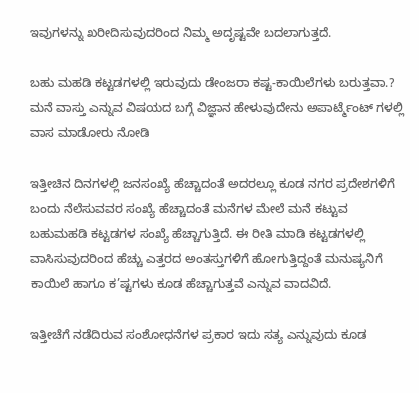ಇವುಗಳನ್ನು ಖರೀದಿಸುವುದರಿಂದ ನಿಮ್ಮ ಅದೃಷ್ಟವೇ ಬದಲಾಗುತ್ತದೆ.

ಬಹು ಮಹಡಿ ಕಟ್ಟಡಗಳಲ್ಲಿ ಇರುವುದು ಡೇಂಜರಾ ಕಷ್ಟ-ಕಾಯಿಲೆಗಳು ಬರುತ್ತವಾ.? ಮನೆ ವಾಸ್ತು ಎನ್ನುವ ವಿಷಯದ ಬಗ್ಗೆ ವಿಜ್ಞಾನ ಹೇಳುವುದೇನು ಅಪಾರ್ಟ್ಮೆಂಟ್ ಗಳಲ್ಲಿ ವಾಸ ಮಾಡೋರು ನೋಡಿ

ಇತ್ತೀಚಿನ ದಿನಗಳಲ್ಲಿ ಜನಸಂಖ್ಯೆ ಹೆಚ್ಚಾದಂತೆ ಅದರಲ್ಲೂ ಕೂಡ ನಗರ ಪ್ರದೇಶಗಳಿಗೆ ಬಂದು ನೆಲೆಸುವವರ ಸಂಖ್ಯೆ ಹೆಚ್ಚಾದಂತೆ ಮನೆಗಳ ಮೇಲೆ ಮನೆ ಕಟ್ಟುವ ಬಹುಮಹಡಿ ಕಟ್ಟಡಗಳ ಸಂಖ್ಯೆ ಹೆಚ್ಚಾಗುತ್ತಿದೆ. ಈ ರೀತಿ ಮಾಡಿ ಕಟ್ಟಡಗಳಲ್ಲಿ ವಾಸಿಸುವುದರಿಂದ ಹೆಚ್ಚು ಎತ್ತರದ ಅಂತಸ್ತುಗಳಿಗೆ ಹೋಗುತ್ತಿದ್ದಂತೆ ಮನುಷ್ಯನಿಗೆ ಕಾಯಿಲೆ ಹಾಗೂ ಕ’ಷ್ಟಗಳು ಕೂಡ ಹೆಚ್ಚಾಗುತ್ತವೆ ಎನ್ನುವ ವಾದವಿದೆ.

ಇತ್ತೀಚೆಗೆ ನಡೆದಿರುವ ಸಂಶೋಧನೆಗಳ ಪ್ರಕಾರ ಇದು ಸತ್ಯ ಎನ್ನುವುದು ಕೂಡ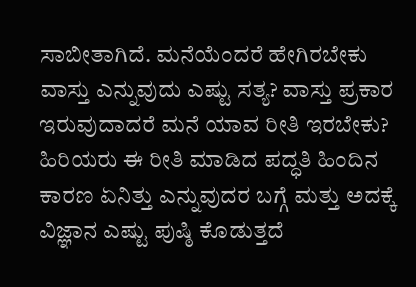ಸಾಬೀತಾಗಿದೆ. ಮನೆಯೆಂದರೆ ಹೇಗಿರಬೇಕು ವಾಸ್ತು ಎನ್ನುವುದು ಎಷ್ಟು ಸತ್ಯ? ವಾಸ್ತು ಪ್ರಕಾರ ಇರುವುದಾದರೆ ಮನೆ ಯಾವ ರೀತಿ ಇರಬೇಕು? ಹಿರಿಯರು ಈ ರೀತಿ ಮಾಡಿದ ಪದ್ಧತಿ ಹಿಂದಿನ ಕಾರಣ ಏನಿತ್ತು ಎನ್ನುವುದರ ಬಗ್ಗೆ ಮತ್ತು ಅದಕ್ಕೆ ವಿಜ್ಞಾನ ಎಷ್ಟು ಪುಷ್ಠಿ ಕೊಡುತ್ತದೆ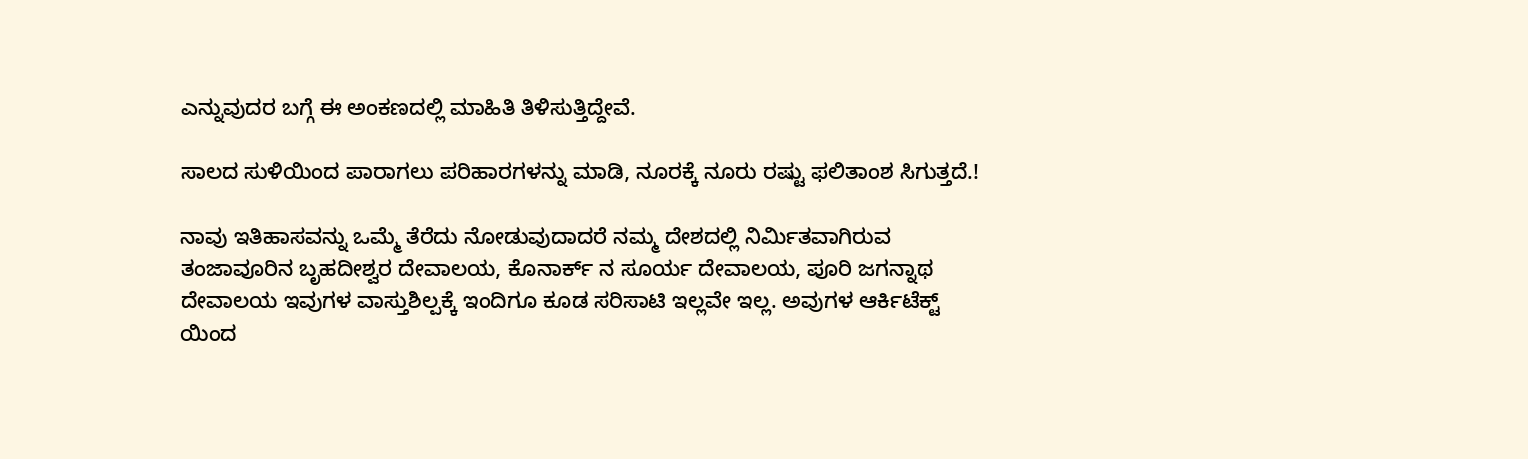ಎನ್ನುವುದರ ಬಗ್ಗೆ ಈ ಅಂಕಣದಲ್ಲಿ ಮಾಹಿತಿ ತಿಳಿಸುತ್ತಿದ್ದೇವೆ.

ಸಾಲದ ಸುಳಿಯಿಂದ ಪಾರಾಗಲು ಪರಿಹಾರಗಳನ್ನು ಮಾಡಿ, ನೂರಕ್ಕೆ ನೂರು ರಷ್ಟು ಫಲಿತಾಂಶ ಸಿಗುತ್ತದೆ.!

ನಾವು ಇತಿಹಾಸವನ್ನು ಒಮ್ಮೆ ತೆರೆದು ನೋಡುವುದಾದರೆ ನಮ್ಮ ದೇಶದಲ್ಲಿ ನಿರ್ಮಿತವಾಗಿರುವ ತಂಜಾವೂರಿನ ಬೃಹದೀಶ್ವರ ದೇವಾಲಯ, ಕೊನಾರ್ಕ್ ನ ಸೂರ್ಯ ದೇವಾಲಯ, ಪೂರಿ ಜಗನ್ನಾಥ ದೇವಾಲಯ ಇವುಗಳ ವಾಸ್ತುಶಿಲ್ಪಕ್ಕೆ ಇಂದಿಗೂ ಕೂಡ ಸರಿಸಾಟಿ ಇಲ್ಲವೇ ಇಲ್ಲ. ಅವುಗಳ ಆರ್ಕಿಟೆಕ್ಟ್ ಯಿಂದ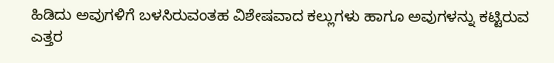ಹಿಡಿದು ಅವುಗಳಿಗೆ ಬಳಸಿರುವಂತಹ ವಿಶೇಷವಾದ ಕಲ್ಲುಗಳು ಹಾಗೂ ಅವುಗಳನ್ನು ಕಟ್ಟಿರುವ ಎತ್ತರ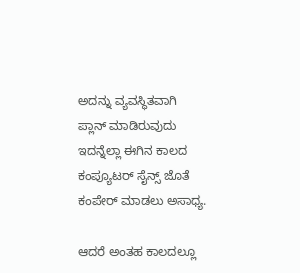ಅದನ್ನು ವ್ಯವಸ್ಥಿತವಾಗಿ ಪ್ಲಾನ್ ಮಾಡಿರುವುದು ಇದನ್ನೆಲ್ಲಾ ಈಗಿನ ಕಾಲದ ಕಂಪ್ಯೂಟರ್ ಸೈನ್ಸ್ ಜೊತೆ ಕಂಪೇರ್ ಮಾಡಲು ಅಸಾಧ್ಯ.

ಆದರೆ ಅಂತಹ ಕಾಲದಲ್ಲೂ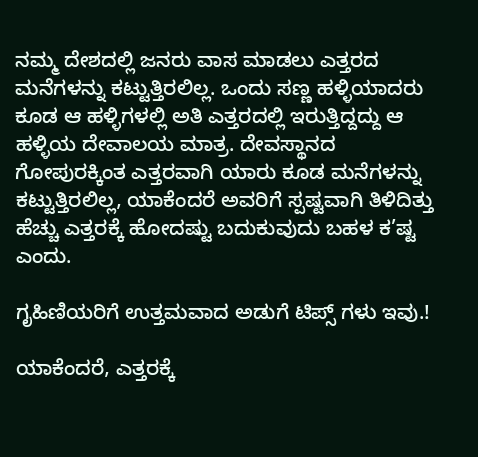ನಮ್ಮ ದೇಶದಲ್ಲಿ ಜನರು ವಾಸ ಮಾಡಲು ಎತ್ತರದ ಮನೆಗಳನ್ನು ಕಟ್ಟುತ್ತಿರಲಿಲ್ಲ. ಒಂದು ಸಣ್ಣ ಹಳ್ಳಿಯಾದರು ಕೂಡ ಆ ಹಳ್ಳಿಗಳಲ್ಲಿ ಅತಿ ಎತ್ತರದಲ್ಲಿ ಇರುತ್ತಿದ್ದದ್ದು ಆ ಹಳ್ಳಿಯ ದೇವಾಲಯ ಮಾತ್ರ. ದೇವಸ್ಥಾನದ ಗೋಪುರಕ್ಕಿಂತ ಎತ್ತರವಾಗಿ ಯಾರು ಕೂಡ ಮನೆಗಳನ್ನು ಕಟ್ಟುತ್ತಿರಲಿಲ್ಲ, ಯಾಕೆಂದರೆ ಅವರಿಗೆ ಸ್ಪಷ್ಟವಾಗಿ ತಿಳಿದಿತ್ತು ಹೆಚ್ಚು ಎತ್ತರಕ್ಕೆ ಹೋದಷ್ಟು ಬದುಕುವುದು ಬಹಳ ಕ’ಷ್ಟ ಎಂದು.

ಗೃಹಿಣಿಯರಿಗೆ ಉತ್ತಮವಾದ ಅಡುಗೆ ಟಿಪ್ಸ್ ಗಳು ಇವು.!

ಯಾಕೆಂದರೆ, ಎತ್ತರಕ್ಕೆ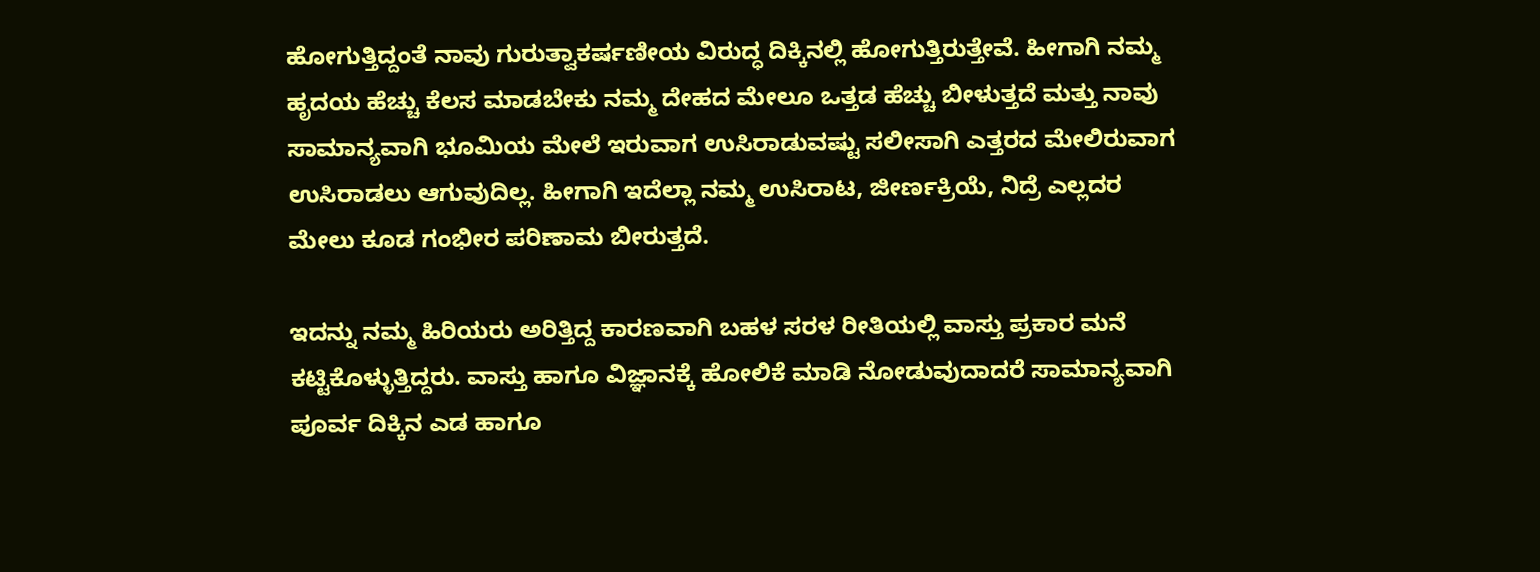ಹೋಗುತ್ತಿದ್ದಂತೆ ನಾವು ಗುರುತ್ವಾಕರ್ಷಣೀಯ ವಿರುದ್ಧ ದಿಕ್ಕಿನಲ್ಲಿ ಹೋಗುತ್ತಿರುತ್ತೇವೆ. ಹೀಗಾಗಿ ನಮ್ಮ ಹೃದಯ ಹೆಚ್ಚು ಕೆಲಸ ಮಾಡಬೇಕು ನಮ್ಮ ದೇಹದ ಮೇಲೂ ಒತ್ತಡ ಹೆಚ್ಚು ಬೀಳುತ್ತದೆ ಮತ್ತು ನಾವು ಸಾಮಾನ್ಯವಾಗಿ ಭೂಮಿಯ ಮೇಲೆ ಇರುವಾಗ ಉಸಿರಾಡುವಷ್ಟು ಸಲೀಸಾಗಿ ಎತ್ತರದ ಮೇಲಿರುವಾಗ ಉಸಿರಾಡಲು ಆಗುವುದಿಲ್ಲ. ಹೀಗಾಗಿ ಇದೆಲ್ಲಾ ನಮ್ಮ ಉಸಿರಾಟ, ಜೀರ್ಣಕ್ರಿಯೆ, ನಿದ್ರೆ ಎಲ್ಲದರ ಮೇಲು ಕೂಡ ಗಂಭೀರ ಪರಿಣಾಮ ಬೀರುತ್ತದೆ.

ಇದನ್ನು ನಮ್ಮ ಹಿರಿಯರು ಅರಿತ್ತಿದ್ದ ಕಾರಣವಾಗಿ ಬಹಳ ಸರಳ ರೀತಿಯಲ್ಲಿ ವಾಸ್ತು ಪ್ರಕಾರ ಮನೆ ಕಟ್ಟಿಕೊಳ್ಳುತ್ತಿದ್ದರು. ವಾಸ್ತು ಹಾಗೂ ವಿಜ್ಞಾನಕ್ಕೆ ಹೋಲಿಕೆ ಮಾಡಿ ನೋಡುವುದಾದರೆ ಸಾಮಾನ್ಯವಾಗಿ ಪೂರ್ವ ದಿಕ್ಕಿನ ಎಡ ಹಾಗೂ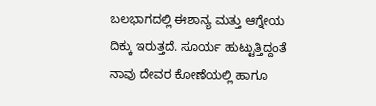ಬಲಭಾಗದಲ್ಲಿ ಈಶಾನ್ಯ ಮತ್ತು ಆಗ್ನೇಯ ದಿಕ್ಕು ಇರುತ್ತದೆ. ಸೂರ್ಯ ಹುಟ್ಟುತ್ತಿದ್ದಂತೆ ನಾವು ದೇವರ ಕೋಣೆಯಲ್ಲಿ ಹಾಗೂ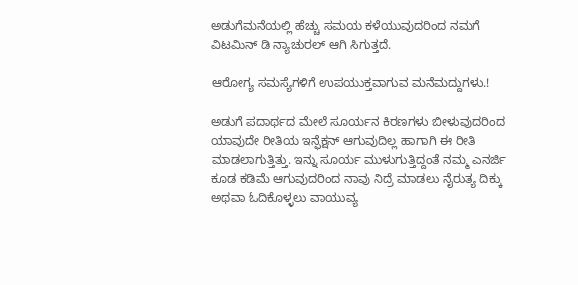ಅಡುಗೆಮನೆಯಲ್ಲಿ ಹೆಚ್ಚು ಸಮಯ ಕಳೆಯುವುದರಿಂದ ನಮಗೆ ವಿಟಮಿನ್ ಡಿ ನ್ಯಾಚುರಲ್ ಆಗಿ ಸಿಗುತ್ತದೆ.

ಆರೋಗ್ಯ ಸಮಸ್ಯೆಗಳಿಗೆ ಉಪಯುಕ್ತವಾಗುವ ಮನೆಮದ್ದುಗಳು.!

ಅಡುಗೆ ಪದಾರ್ಥದ ಮೇಲೆ ಸೂರ್ಯನ ಕಿರಣಗಳು ಬೀಳುವುದರಿಂದ ಯಾವುದೇ ರೀತಿಯ ಇನ್ಫೆಕ್ಷನ್ ಆಗುವುದಿಲ್ಲ ಹಾಗಾಗಿ ಈ ರೀತಿ ಮಾಡಲಾಗುತ್ತಿತ್ತು. ಇನ್ನು ಸೂರ್ಯ ಮುಳುಗುತ್ತಿದ್ದಂತೆ ನಮ್ಮ ಎನರ್ಜಿ ಕೂಡ ಕಡಿಮೆ ಆಗುವುದರಿಂದ ನಾವು ನಿದ್ರೆ ಮಾಡಲು ನೈರುತ್ಯ ದಿಕ್ಕು ಅಥವಾ ಓದಿಕೊಳ್ಳಲು ವಾಯುವ್ಯ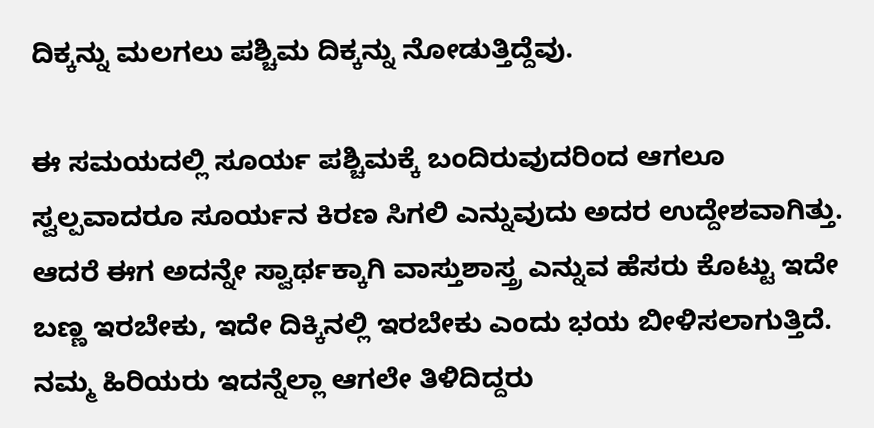ದಿಕ್ಕನ್ನು ಮಲಗಲು ಪಶ್ಚಿಮ ದಿಕ್ಕನ್ನು ನೋಡುತ್ತಿದ್ದೆವು.

ಈ ಸಮಯದಲ್ಲಿ ಸೂರ್ಯ ಪಶ್ಚಿಮಕ್ಕೆ ಬಂದಿರುವುದರಿಂದ ಆಗಲೂ ಸ್ವಲ್ಪವಾದರೂ ಸೂರ್ಯನ ಕಿರಣ ಸಿಗಲಿ ಎನ್ನುವುದು ಅದರ ಉದ್ದೇಶವಾಗಿತ್ತು. ಆದರೆ ಈಗ ಅದನ್ನೇ ಸ್ವಾರ್ಥಕ್ಕಾಗಿ ವಾಸ್ತುಶಾಸ್ತ್ರ ಎನ್ನುವ ಹೆಸರು ಕೊಟ್ಟು ಇದೇ ಬಣ್ಣ ಇರಬೇಕು, ಇದೇ ದಿಕ್ಕಿನಲ್ಲಿ ಇರಬೇಕು ಎಂದು ಭಯ ಬೀಳಿಸಲಾಗುತ್ತಿದೆ. ನಮ್ಮ ಹಿರಿಯರು ಇದನ್ನೆಲ್ಲಾ ಆಗಲೇ ತಿಳಿದಿದ್ದರು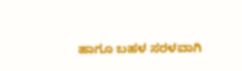ಹಾಗೂ ಬಹಳ ಸರಳವಾಗಿ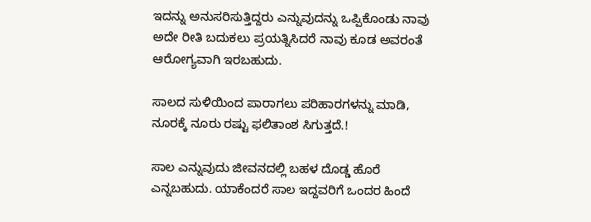ಇದನ್ನು ಅನುಸರಿಸುತ್ತಿದ್ದರು ಎನ್ನುವುದನ್ನು ಒಪ್ಪಿಕೊಂಡು ನಾವು ಅದೇ ರೀತಿ ಬದುಕಲು ಪ್ರಯತ್ನಿಸಿದರೆ ನಾವು ಕೂಡ ಅವರಂತೆ ಆರೋಗ್ಯವಾಗಿ ಇರಬಹುದು.

ಸಾಲದ ಸುಳಿಯಿಂದ ಪಾರಾಗಲು ಪರಿಹಾರಗಳನ್ನು ಮಾಡಿ, ನೂರಕ್ಕೆ ನೂರು ರಷ್ಟು ಫಲಿತಾಂಶ ಸಿಗುತ್ತದೆ.!

ಸಾಲ ಎನ್ನುವುದು ಜೀವನದಲ್ಲಿ ಬಹಳ ದೊಡ್ಡ ಹೊರೆ ಎನ್ನಬಹುದು. ಯಾಕೆಂದರೆ ಸಾಲ ಇದ್ದವರಿಗೆ ಒಂದರ ಹಿಂದೆ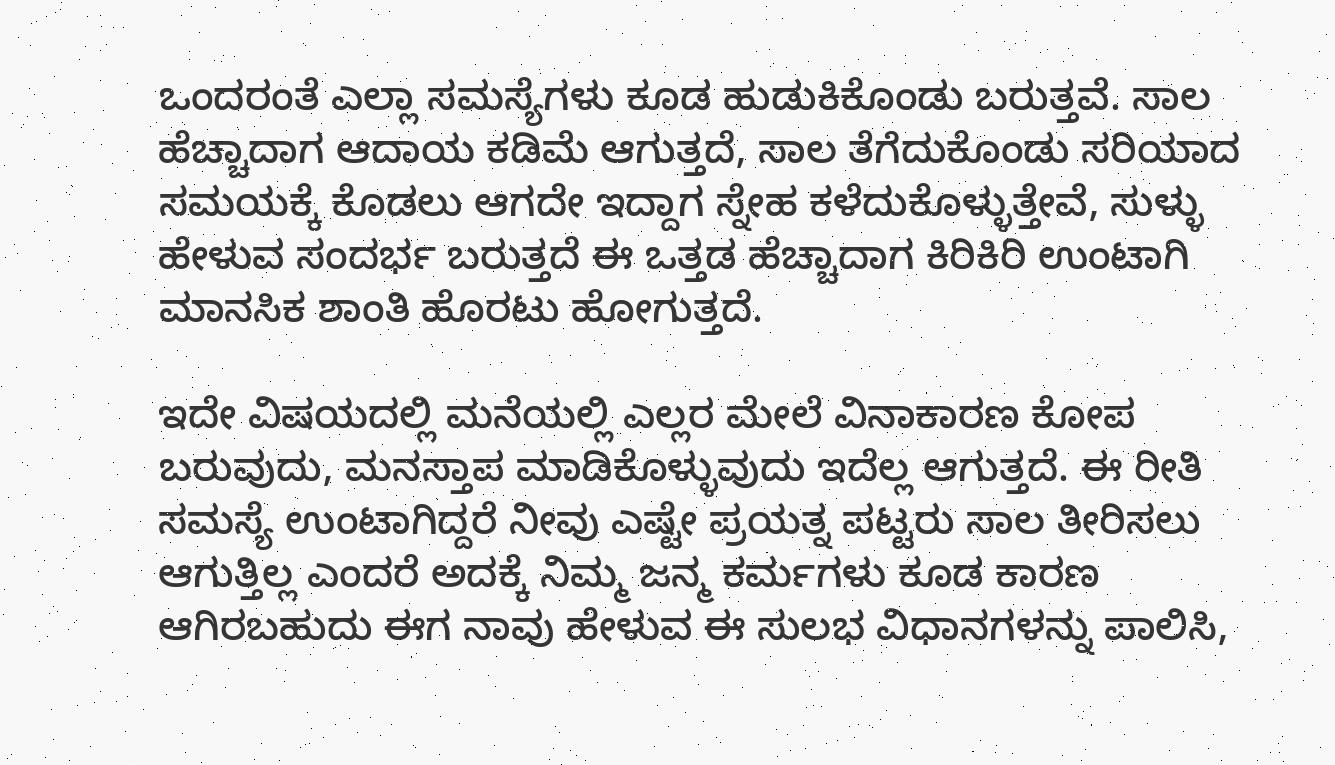ಒಂದರಂತೆ ಎಲ್ಲಾ ಸಮಸ್ಯೆಗಳು ಕೂಡ ಹುಡುಕಿಕೊಂಡು ಬರುತ್ತವೆ. ಸಾಲ ಹೆಚ್ಚಾದಾಗ ಆದಾಯ ಕಡಿಮೆ ಆಗುತ್ತದೆ, ಸಾಲ ತೆಗೆದುಕೊಂಡು ಸರಿಯಾದ ಸಮಯಕ್ಕೆ ಕೊಡಲು ಆಗದೇ ಇದ್ದಾಗ ಸ್ನೇಹ ಕಳೆದುಕೊಳ್ಳುತ್ತೇವೆ, ಸುಳ್ಳು ಹೇಳುವ ಸಂದರ್ಭ ಬರುತ್ತದೆ ಈ ಒತ್ತಡ ಹೆಚ್ಚಾದಾಗ ಕಿರಿಕಿರಿ ಉಂಟಾಗಿ ಮಾನಸಿಕ ಶಾಂತಿ ಹೊರಟು ಹೋಗುತ್ತದೆ.

ಇದೇ ವಿಷಯದಲ್ಲಿ ಮನೆಯಲ್ಲಿ ಎಲ್ಲರ ಮೇಲೆ ವಿನಾಕಾರಣ ಕೋಪ ಬರುವುದು, ಮನಸ್ತಾಪ ಮಾಡಿಕೊಳ್ಳುವುದು ಇದೆಲ್ಲ ಆಗುತ್ತದೆ. ಈ ರೀತಿ ಸಮಸ್ಯೆ ಉಂಟಾಗಿದ್ದರೆ ನೀವು ಎಷ್ಟೇ ಪ್ರಯತ್ನ ಪಟ್ಟರು ಸಾಲ ತೀರಿಸಲು ಆಗುತ್ತಿಲ್ಲ ಎಂದರೆ ಅದಕ್ಕೆ ನಿಮ್ಮ ಜನ್ಮ ಕರ್ಮಗಳು ಕೂಡ ಕಾರಣ ಆಗಿರಬಹುದು ಈಗ ನಾವು ಹೇಳುವ ಈ ಸುಲಭ ವಿಧಾನಗಳನ್ನು ಪಾಲಿಸಿ,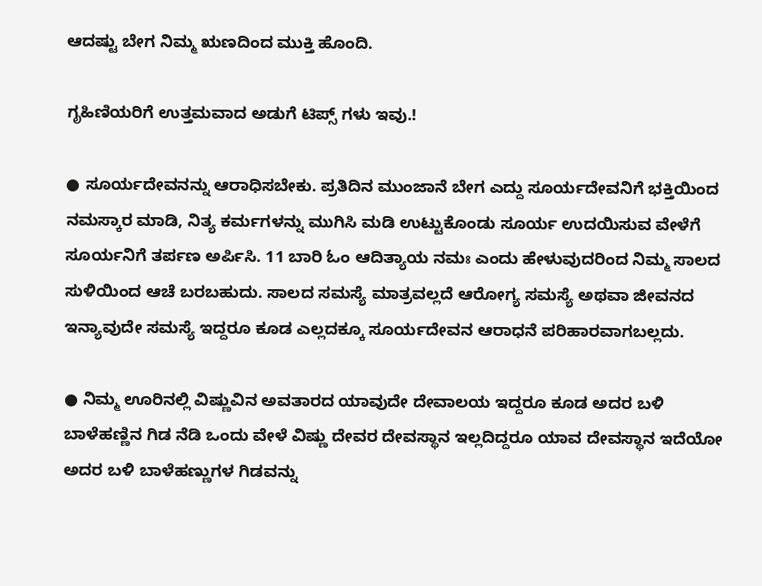ಆದಷ್ಟು ಬೇಗ ನಿಮ್ಮ ಋಣದಿಂದ ಮುಕ್ತಿ ಹೊಂದಿ.

ಗೃಹಿಣಿಯರಿಗೆ ಉತ್ತಮವಾದ ಅಡುಗೆ ಟಿಪ್ಸ್ ಗಳು ಇವು.!

● ಸೂರ್ಯದೇವನನ್ನು ಆರಾಧಿಸಬೇಕು. ಪ್ರತಿದಿನ ಮುಂಜಾನೆ ಬೇಗ ಎದ್ದು ಸೂರ್ಯದೇವನಿಗೆ ಭಕ್ತಿಯಿಂದ ನಮಸ್ಕಾರ ಮಾಡಿ, ನಿತ್ಯ ಕರ್ಮಗಳನ್ನು ಮುಗಿಸಿ ಮಡಿ ಉಟ್ಟುಕೊಂಡು ಸೂರ್ಯ ಉದಯಿಸುವ ವೇಳೆಗೆ ಸೂರ್ಯನಿಗೆ ತರ್ಪಣ ಅರ್ಪಿಸಿ. 11 ಬಾರಿ ಓಂ ಆದಿತ್ಯಾಯ ನಮಃ ಎಂದು ಹೇಳುವುದರಿಂದ ನಿಮ್ಮ ಸಾಲದ ಸುಳಿಯಿಂದ ಆಚೆ ಬರಬಹುದು. ಸಾಲದ ಸಮಸ್ಯೆ ಮಾತ್ರವಲ್ಲದೆ ಆರೋಗ್ಯ ಸಮಸ್ಯೆ ಅಥವಾ ಜೀವನದ ಇನ್ಯಾವುದೇ ಸಮಸ್ಯೆ ಇದ್ದರೂ ಕೂಡ ಎಲ್ಲದಕ್ಕೂ ಸೂರ್ಯದೇವನ ಆರಾಧನೆ ಪರಿಹಾರವಾಗಬಲ್ಲದು.

● ನಿಮ್ಮ ಊರಿನಲ್ಲಿ ವಿಷ್ಣುವಿನ ಅವತಾರದ ಯಾವುದೇ ದೇವಾಲಯ ಇದ್ದರೂ ಕೂಡ ಅದರ ಬಳಿ ಬಾಳೆಹಣ್ಣಿನ ಗಿಡ ನೆಡಿ ಒಂದು ವೇಳೆ ವಿಷ್ಣು ದೇವರ ದೇವಸ್ಥಾನ ಇಲ್ಲದಿದ್ದರೂ ಯಾವ ದೇವಸ್ಥಾನ ಇದೆಯೋ ಅದರ ಬಳಿ ಬಾಳೆಹಣ್ಣುಗಳ ಗಿಡವನ್ನು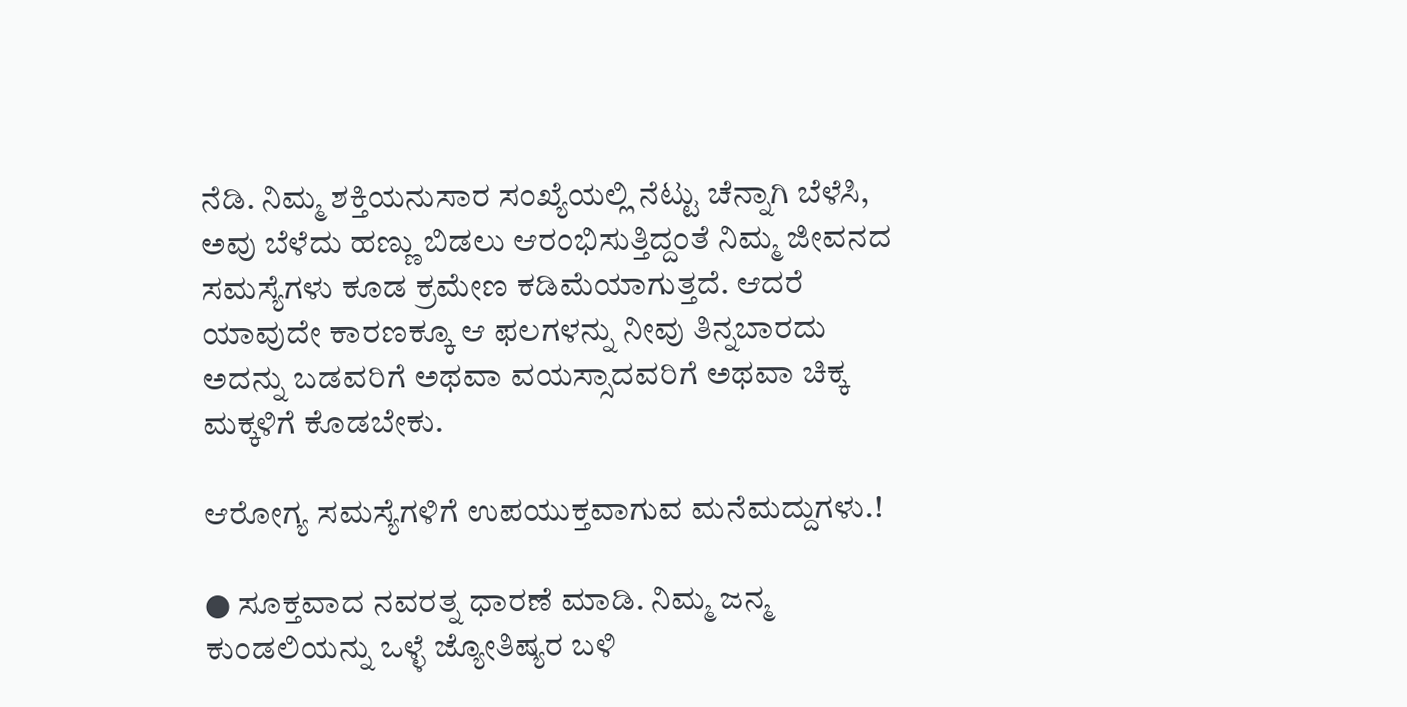ನೆಡಿ. ನಿಮ್ಮ ಶಕ್ತಿಯನುಸಾರ ಸಂಖ್ಯೆಯಲ್ಲಿ ನೆಟ್ಟು ಚೆನ್ನಾಗಿ ಬೆಳೆಸಿ, ಅವು ಬೆಳೆದು ಹಣ್ಣು ಬಿಡಲು ಆರಂಭಿಸುತ್ತಿದ್ದಂತೆ ನಿಮ್ಮ ಜೀವನದ ಸಮಸ್ಯೆಗಳು ಕೂಡ ಕ್ರಮೇಣ ಕಡಿಮೆಯಾಗುತ್ತದೆ. ಆದರೆ ಯಾವುದೇ ಕಾರಣಕ್ಕೂ ಆ ಫಲಗಳನ್ನು ನೀವು ತಿನ್ನಬಾರದು ಅದನ್ನು ಬಡವರಿಗೆ ಅಥವಾ ವಯಸ್ಸಾದವರಿಗೆ ಅಥವಾ ಚಿಕ್ಕ ಮಕ್ಕಳಿಗೆ ಕೊಡಬೇಕು.

ಆರೋಗ್ಯ ಸಮಸ್ಯೆಗಳಿಗೆ ಉಪಯುಕ್ತವಾಗುವ ಮನೆಮದ್ದುಗಳು.!

● ಸೂಕ್ತವಾದ ನವರತ್ನ ಧಾರಣೆ ಮಾಡಿ. ನಿಮ್ಮ ಜನ್ಮ ಕುಂಡಲಿಯನ್ನು ಒಳ್ಳೆ ಜ್ಯೋತಿಷ್ಯರ ಬಳಿ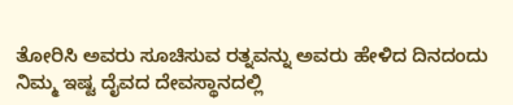ತೋರಿಸಿ ಅವರು ಸೂಚಿಸುವ ರತ್ನವನ್ನು ಅವರು ಹೇಳಿದ ದಿನದಂದು ನಿಮ್ಮ ಇಷ್ಟ ದೈವದ ದೇವಸ್ಥಾನದಲ್ಲಿ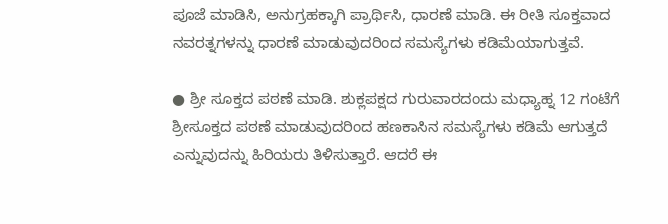ಪೂಜೆ ಮಾಡಿಸಿ, ಅನುಗ್ರಹಕ್ಕಾಗಿ ಪ್ರಾರ್ಥಿಸಿ, ಧಾರಣೆ ಮಾಡಿ. ಈ ರೀತಿ ಸೂಕ್ತವಾದ ನವರತ್ನಗಳನ್ನು ಧಾರಣೆ ಮಾಡುವುದರಿಂದ ಸಮಸ್ಯೆಗಳು ಕಡಿಮೆಯಾಗುತ್ತವೆ.

● ಶ್ರೀ ಸೂಕ್ತದ ಪಠಣೆ ಮಾಡಿ. ಶುಕ್ಲಪಕ್ಷದ ಗುರುವಾರದಂದು ಮಧ್ಯಾಹ್ನ 12 ಗಂಟೆಗೆ ಶ್ರೀಸೂಕ್ತದ ಪಠಣೆ ಮಾಡುವುದರಿಂದ ಹಣಕಾಸಿನ ಸಮಸ್ಯೆಗಳು ಕಡಿಮೆ ಆಗುತ್ತದೆ ಎನ್ನುವುದನ್ನು ಹಿರಿಯರು ತಿಳಿಸುತ್ತಾರೆ. ಆದರೆ ಈ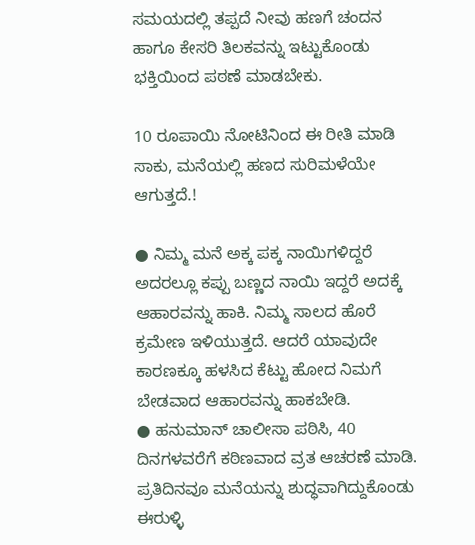ಸಮಯದಲ್ಲಿ ತಪ್ಪದೆ ನೀವು ಹಣಗೆ ಚಂದನ ಹಾಗೂ ಕೇಸರಿ ತಿಲಕವನ್ನು ಇಟ್ಟುಕೊಂಡು ಭಕ್ತಿಯಿಂದ ಪಠಣೆ ಮಾಡಬೇಕು.

10 ರೂಪಾಯಿ ನೋಟಿನಿಂದ ಈ ರೀತಿ ಮಾಡಿ ಸಾಕು, ಮನೆಯಲ್ಲಿ ಹಣದ ಸುರಿಮಳೆಯೇ ಆಗುತ್ತದೆ.!

● ನಿಮ್ಮ ಮನೆ ಅಕ್ಕ ಪಕ್ಕ ನಾಯಿಗಳಿದ್ದರೆ ಅದರಲ್ಲೂ ಕಪ್ಪು ಬಣ್ಣದ ನಾಯಿ ಇದ್ದರೆ ಅದಕ್ಕೆ ಆಹಾರವನ್ನು ಹಾಕಿ. ನಿಮ್ಮ ಸಾಲದ ಹೊರೆ ಕ್ರಮೇಣ ಇಳಿಯುತ್ತದೆ. ಆದರೆ ಯಾವುದೇ ಕಾರಣಕ್ಕೂ ಹಳಸಿದ ಕೆಟ್ಟು ಹೋದ ನಿಮಗೆ ಬೇಡವಾದ ಆಹಾರವನ್ನು ಹಾಕಬೇಡಿ.
● ಹನುಮಾನ್ ಚಾಲೀಸಾ ಪಠಿಸಿ, 40 ದಿನಗಳವರೆಗೆ ಕಠಿಣವಾದ ವ್ರತ ಆಚರಣೆ ಮಾಡಿ. ಪ್ರತಿದಿನವೂ ಮನೆಯನ್ನು ಶುದ್ಧವಾಗಿದ್ದುಕೊಂಡು ಈರುಳ್ಳಿ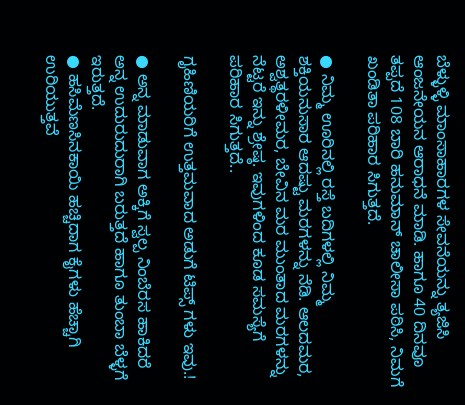ಬೆಳ್ಳುಳ್ಳಿ ಮಾಂಸಾಹಾರಗಳ ಸೇವನೆಯನ್ನು ತ್ಯಜಿಸಿ ಆಂಜನೇಯನ ಆರಾಧನೆ ಮಾಡಿ. ಹಾಗೂ 40 ದಿನವೂ ತಪ್ಪದೆ 108 ಬಾರಿ ಹನುಮಾನ್ ಚಾಲೀಸಾ ಪಠಿಸಿ, ನಿಮಗೆ ಖಂಡಿತಾ ಪರಿಹಾರ ಸಿಗುತ್ತದೆ.

● ನಿಮ್ಮ ಊರಿನಲ್ಲಿ ರಸ್ತೆ ಬದಿಗಳಲ್ಲಿ ನಿಮ್ಮ ಶಕ್ತಿಯನುಸಾರ ಆದಷ್ಟು ಮರಗಳನ್ನು ನೆಡಿ. ಆಲದಮರ, ಅಶ್ವತ್ಥರಳೀಮರ, ಬೇವಿನ ಮರ ಮುಂತಾದ ಮರಗಳನ್ನು ನೆಟ್ಟರೆ ಇನ್ನು ಶ್ರೇಷ್ಠ. ಇವುಗಳಿಂದ ಕೂಡ ಸಮಸ್ಯೆಗೆ ಪರಿಹಾರ ಸಿಗುತ್ತದೆ..

ಗೃಹಿಣಿಯರಿಗೆ ಉತ್ತಮವಾದ ಅಡುಗೆ ಟಿಪ್ಸ್ ಗಳು ಇವು.!

● ಅನ್ನ ಮಾಡುವಾಗ ಅಕ್ಕಿಗೆ ಸ್ವಲ್ಪ ನಿಂಬೆರಸ ಹಾಕಿದರೆ ಅನ್ನ ಉದುರುದುರಾಗಿ ಬರುತ್ತದೆ ಹಾಗೂ ತುಂಬಾ ಬೆಳ್ಳಗೆ ಇರುತ್ತದೆ.
● ಹಸಿಮೆಣಸಿನಕಾಯಿ ಹಚ್ಚಿದಾಗ ಕೈಗಳು ಹೆಚ್ಚಾಗಿ ಉರಿಯುತ್ತವೆ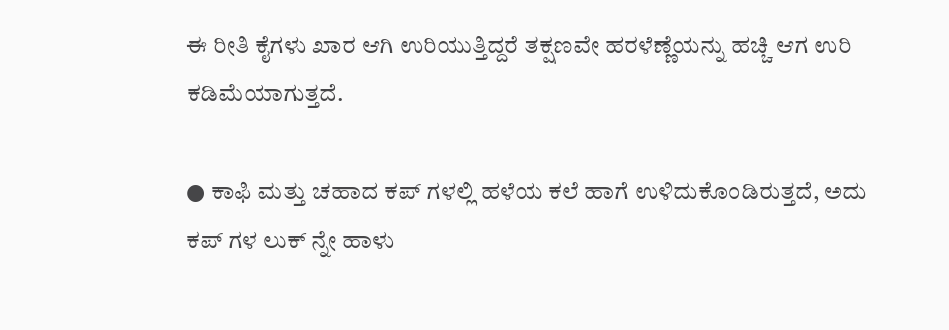ಈ ರೀತಿ ಕೈಗಳು ಖಾರ ಆಗಿ ಉರಿಯುತ್ತಿದ್ದರೆ ತಕ್ಷಣವೇ ಹರಳೆಣ್ಣೆಯನ್ನು ಹಚ್ಚಿ ಆಗ ಉರಿ ಕಡಿಮೆಯಾಗುತ್ತದೆ.

● ಕಾಫಿ ಮತ್ತು ಚಹಾದ ಕಪ್ ಗಳಲ್ಲಿ ಹಳೆಯ ಕಲೆ ಹಾಗೆ ಉಳಿದುಕೊಂಡಿರುತ್ತದೆ, ಅದು ಕಪ್ ಗಳ ಲುಕ್ ನ್ನೇ ಹಾಳು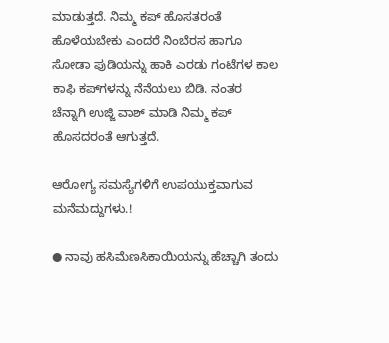ಮಾಡುತ್ತದೆ. ನಿಮ್ಮ ಕಪ್ ಹೊಸತರಂತೆ ಹೊಳೆಯಬೇಕು ಎಂದರೆ ನಿಂಬೆರಸ ಹಾಗೂ ಸೋಡಾ ಪುಡಿಯನ್ನು ಹಾಕಿ ಎರಡು ಗಂಟೆಗಳ ಕಾಲ ಕಾಫಿ ಕಪ್‌ಗಳನ್ನು ನೆನೆಯಲು ಬಿಡಿ. ನಂತರ ಚೆನ್ನಾಗಿ ಉಜ್ಜಿ ವಾಶ್ ಮಾಡಿ ನಿಮ್ಮ ಕಪ್ ಹೊಸದರಂತೆ ಆಗುತ್ತದೆ.

ಆರೋಗ್ಯ ಸಮಸ್ಯೆಗಳಿಗೆ ಉಪಯುಕ್ತವಾಗುವ ಮನೆಮದ್ದುಗಳು.!

● ನಾವು ಹಸಿಮೆಣಸಿಕಾಯಿಯನ್ನು ಹೆಚ್ಚಾಗಿ ತಂದು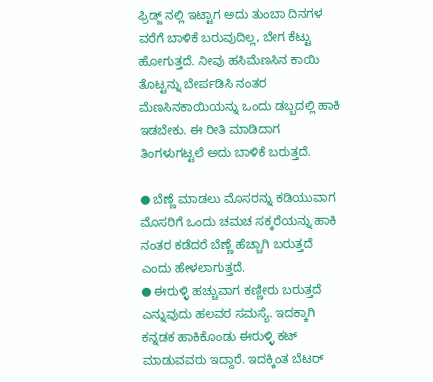ಫ್ರಿಡ್ಜ್ ನಲ್ಲಿ ಇಟ್ಟಾಗ ಅದು ತುಂಬಾ ದಿನಗಳ ವರೆಗೆ ಬಾಳಿಕೆ ಬರುವುದಿಲ್ಲ, ಬೇಗ ಕೆಟ್ಟು ಹೋಗುತ್ತದೆ. ನೀವು ಹಸಿಮೆಣಸಿನ ಕಾಯಿ ತೊಟ್ಟನ್ನು ಬೇರ್ಪಡಿಸಿ ನಂತರ ಮೆಣಸಿನಕಾಯಿಯನ್ನು ಒಂದು ಡಬ್ಬದಲ್ಲಿ ಹಾಕಿ ಇಡಬೇಕು. ಈ ರೀತಿ ಮಾಡಿದಾಗ ತಿಂಗಳುಗಟ್ಟಲೆ ಅದು ಬಾಳಿಕೆ ಬರುತ್ತದೆ.

● ಬೆಣ್ಣೆ ಮಾಡಲು ಮೊಸರನ್ನು ಕಡಿಯುವಾಗ ಮೊಸರಿಗೆ ಒಂದು ಚಮಚ ಸಕ್ಕರೆಯನ್ನು ಹಾಕಿ ನಂತರ ಕಡೆದರೆ ಬೆಣ್ಣೆ ಹೆಚ್ಚಾಗಿ ಬರುತ್ತದೆ ಎಂದು ಹೇಳಲಾಗುತ್ತದೆ.
● ಈರುಳ್ಳಿ ಹಚ್ಚುವಾಗ ಕಣ್ಣೀರು ಬರುತ್ತದೆ ಎನ್ನುವುದು ಹಲವರ ಸಮಸ್ಯೆ. ಇದಕ್ಕಾಗಿ ಕನ್ನಡಕ ಹಾಕಿಕೊಂಡು ಈರುಳ್ಳಿ ಕಟ್ ಮಾಡುವವರು ಇದ್ದಾರೆ. ಇದಕ್ಕಿಂತ ಬೆಟರ್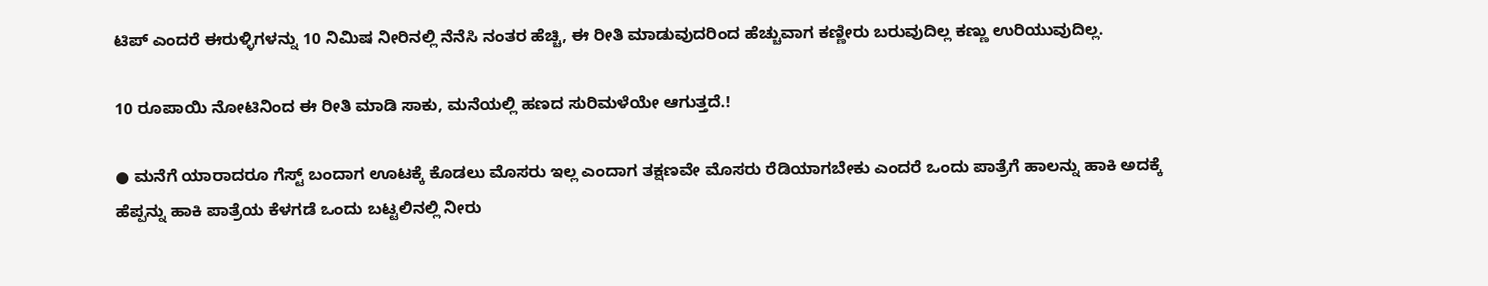ಟಿಪ್ ಎಂದರೆ ಈರುಳ್ಳಿಗಳನ್ನು 10 ನಿಮಿಷ ನೀರಿನಲ್ಲಿ ನೆನೆಸಿ ನಂತರ ಹೆಚ್ಚಿ, ಈ ರೀತಿ ಮಾಡುವುದರಿಂದ ಹೆಚ್ಚುವಾಗ ಕಣ್ಣೀರು ಬರುವುದಿಲ್ಲ ಕಣ್ಣು ಉರಿಯುವುದಿಲ್ಲ.

10 ರೂಪಾಯಿ ನೋಟಿನಿಂದ ಈ ರೀತಿ ಮಾಡಿ ಸಾಕು, ಮನೆಯಲ್ಲಿ ಹಣದ ಸುರಿಮಳೆಯೇ ಆಗುತ್ತದೆ.!

● ಮನೆಗೆ ಯಾರಾದರೂ ಗೆಸ್ಟ್ ಬಂದಾಗ ಊಟಕ್ಕೆ ಕೊಡಲು ಮೊಸರು ಇಲ್ಲ ಎಂದಾಗ ತಕ್ಷಣವೇ ಮೊಸರು ರೆಡಿಯಾಗಬೇಕು ಎಂದರೆ ಒಂದು ಪಾತ್ರೆಗೆ ಹಾಲನ್ನು ಹಾಕಿ ಅದಕ್ಕೆ ಹೆಪ್ಪನ್ನು ಹಾಕಿ ಪಾತ್ರೆಯ ಕೆಳಗಡೆ ಒಂದು ಬಟ್ಟಲಿನಲ್ಲಿ ನೀರು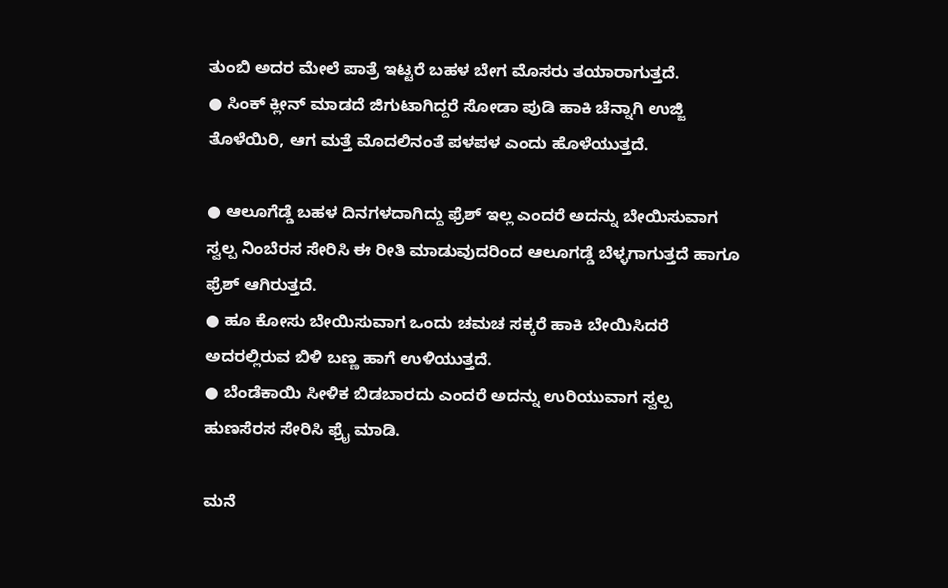ತುಂಬಿ ಅದರ ಮೇಲೆ ಪಾತ್ರೆ ಇಟ್ಟರೆ ಬಹಳ ಬೇಗ ಮೊಸರು ತಯಾರಾಗುತ್ತದೆ.
● ಸಿಂಕ್ ಕ್ಲೀನ್ ಮಾಡದೆ ಜಿಗುಟಾಗಿದ್ದರೆ ಸೋಡಾ ಪುಡಿ ಹಾಕಿ ಚೆನ್ನಾಗಿ ಉಜ್ಜಿ ತೊಳೆಯಿರಿ, ಆಗ ಮತ್ತೆ ಮೊದಲಿನಂತೆ ಪಳಪಳ ಎಂದು ಹೊಳೆಯುತ್ತದೆ.

● ಆಲೂಗೆಡ್ಡೆ ಬಹಳ ದಿನಗಳದಾಗಿದ್ದು ಫ್ರೆಶ್ ಇಲ್ಲ ಎಂದರೆ ಅದನ್ನು ಬೇಯಿಸುವಾಗ ಸ್ವಲ್ಪ ನಿಂಬೆರಸ ಸೇರಿಸಿ ಈ ರೀತಿ ಮಾಡುವುದರಿಂದ ಆಲೂಗಡ್ಡೆ ಬೆಳ್ಳಗಾಗುತ್ತದೆ ಹಾಗೂ ಫ್ರೆಶ್ ಆಗಿರುತ್ತದೆ.
● ಹೂ ಕೋಸು ಬೇಯಿಸುವಾಗ ಒಂದು ಚಮಚ ಸಕ್ಕರೆ ಹಾಕಿ ಬೇಯಿಸಿದರೆ ಅದರಲ್ಲಿರುವ ಬಿಳಿ ಬಣ್ಣ ಹಾಗೆ ಉಳಿಯುತ್ತದೆ.
● ಬೆಂಡೆಕಾಯಿ ಸೀಳಿಕ ಬಿಡಬಾರದು ಎಂದರೆ ಅದನ್ನು ಉರಿಯುವಾಗ ಸ್ವಲ್ಪ ಹುಣಸೆರಸ ಸೇರಿಸಿ ಫ್ರೈ ಮಾಡಿ.

ಮನೆ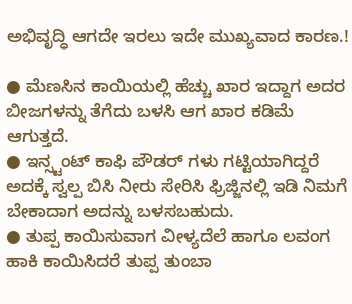ಅಭಿವೃದ್ಧಿ ಆಗದೇ ಇರಲು ಇದೇ ಮುಖ್ಯವಾದ ಕಾರಣ.!

● ಮೆಣಸಿನ ಕಾಯಿಯಲ್ಲಿ ಹೆಚ್ಚು ಖಾರ ಇದ್ದಾಗ ಅದರ ಬೀಜಗಳನ್ನು ತೆಗೆದು ಬಳಸಿ ಆಗ ಖಾರ ಕಡಿಮೆ ಆಗುತ್ತದೆ.
● ಇನ್ಸ್ಟಂಟ್ ಕಾಫಿ ಪೌಡರ್ ಗಳು ಗಟ್ಟಿಯಾಗಿದ್ದರೆ ಅದಕ್ಕೆ ಸ್ವಲ್ಪ ಬಿಸಿ ನೀರು ಸೇರಿಸಿ ಫ್ರಿಜ್ಜಿನಲ್ಲಿ ಇಡಿ ನಿಮಗೆ ಬೇಕಾದಾಗ ಅದನ್ನು ಬಳಸಬಹುದು.
● ತುಪ್ಪ ಕಾಯಿಸುವಾಗ ವೀಳ್ಯದೆಲೆ ಹಾಗೂ ಲವಂಗ ಹಾಕಿ ಕಾಯಿಸಿದರೆ ತುಪ್ಪ ತುಂಬಾ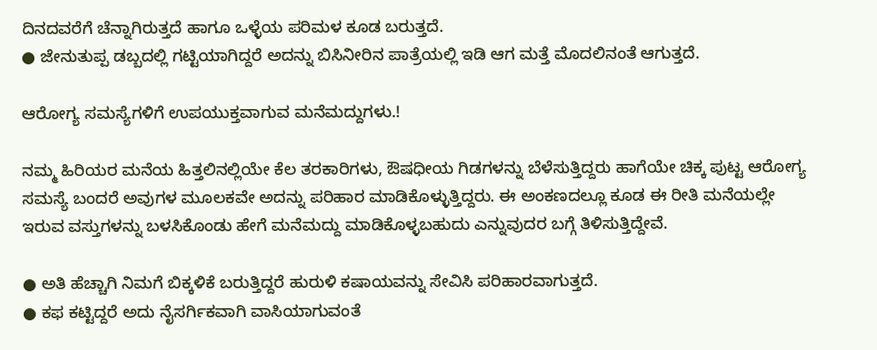ದಿನದವರೆಗೆ ಚೆನ್ನಾಗಿರುತ್ತದೆ ಹಾಗೂ ಒಳ್ಳೆಯ ಪರಿಮಳ ಕೂಡ ಬರುತ್ತದೆ.
● ಜೇನುತುಪ್ಪ ಡಬ್ಬದಲ್ಲಿ ಗಟ್ಟಿಯಾಗಿದ್ದರೆ ಅದನ್ನು ಬಿಸಿನೀರಿನ ಪಾತ್ರೆಯಲ್ಲಿ ಇಡಿ ಆಗ ಮತ್ತೆ ಮೊದಲಿನಂತೆ ಆಗುತ್ತದೆ.

ಆರೋಗ್ಯ ಸಮಸ್ಯೆಗಳಿಗೆ ಉಪಯುಕ್ತವಾಗುವ ಮನೆಮದ್ದುಗಳು.!

ನಮ್ಮ ಹಿರಿಯರ ಮನೆಯ ಹಿತ್ತಲಿನಲ್ಲಿಯೇ ಕೆಲ ತರಕಾರಿಗಳು, ಔಷಧೀಯ ಗಿಡಗಳನ್ನು ಬೆಳೆಸುತ್ತಿದ್ದರು ಹಾಗೆಯೇ ಚಿಕ್ಕ ಪುಟ್ಟ ಆರೋಗ್ಯ ಸಮಸ್ಯೆ ಬಂದರೆ ಅವುಗಳ ಮೂಲಕವೇ ಅದನ್ನು ಪರಿಹಾರ ಮಾಡಿಕೊಳ್ಳುತ್ತಿದ್ದರು. ಈ ಅಂಕಣದಲ್ಲೂ ಕೂಡ ಈ ರೀತಿ ಮನೆಯಲ್ಲೇ ಇರುವ ವಸ್ತುಗಳನ್ನು ಬಳಸಿಕೊಂಡು ಹೇಗೆ ಮನೆಮದ್ದು ಮಾಡಿಕೊಳ್ಳಬಹುದು ಎನ್ನುವುದರ ಬಗ್ಗೆ ತಿಳಿಸುತ್ತಿದ್ದೇವೆ.

● ಅತಿ ಹೆಚ್ಚಾಗಿ ನಿಮಗೆ ಬಿಕ್ಕಳಿಕೆ ಬರುತ್ತಿದ್ದರೆ ಹುರುಳಿ ಕಷಾಯವನ್ನು ಸೇವಿಸಿ ಪರಿಹಾರವಾಗುತ್ತದೆ.
● ಕಫ ಕಟ್ಟಿದ್ದರೆ ಅದು ನೈಸರ್ಗಿಕವಾಗಿ ವಾಸಿಯಾಗುವಂತೆ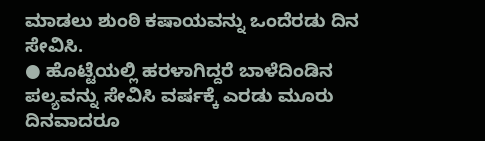ಮಾಡಲು ಶುಂಠಿ ಕಷಾಯವನ್ನು ಒಂದೆರಡು ದಿನ ಸೇವಿಸಿ.
● ಹೊಟ್ಟೆಯಲ್ಲಿ ಹರಳಾಗಿದ್ದರೆ ಬಾಳೆದಿಂಡಿನ ಪಲ್ಯವನ್ನು ಸೇವಿಸಿ ವರ್ಷಕ್ಕೆ ಎರಡು ಮೂರು ದಿನವಾದರೂ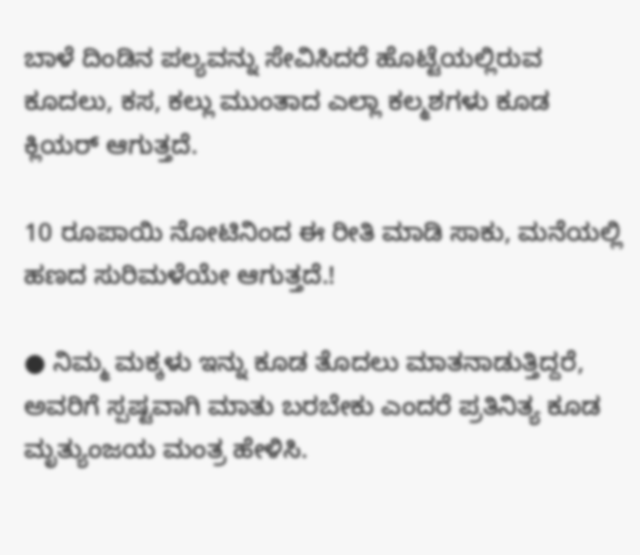ಬಾಳೆ ದಿಂಡಿನ ಪಲ್ಯವನ್ನು ಸೇವಿಸಿದರೆ ಹೊಟ್ಟೆಯಲ್ಲಿರುವ ಕೂದಲು, ಕಸ, ಕಲ್ಲು ಮುಂತಾದ ಎಲ್ಲಾ ಕಲ್ಮಶಗಳು ಕೂಡ ಕ್ಲಿಯರ್ ಆಗುತ್ತದೆ.

10 ರೂಪಾಯಿ ನೋಟಿನಿಂದ ಈ ರೀತಿ ಮಾಡಿ ಸಾಕು, ಮನೆಯಲ್ಲಿ ಹಣದ ಸುರಿಮಳೆಯೇ ಆಗುತ್ತದೆ.!

● ನಿಮ್ಮ ಮಕ್ಕಳು ಇನ್ನು ಕೂಡ ತೊದಲು ಮಾತನಾಡುತ್ತಿದ್ದರೆ, ಅವರಿಗೆ ಸ್ಪಷ್ಟವಾಗಿ ಮಾತು ಬರಬೇಕು ಎಂದರೆ ಪ್ರತಿನಿತ್ಯ ಕೂಡ ಮೃತ್ಯುಂಜಯ ಮಂತ್ರ ಹೇಳಿಸಿ.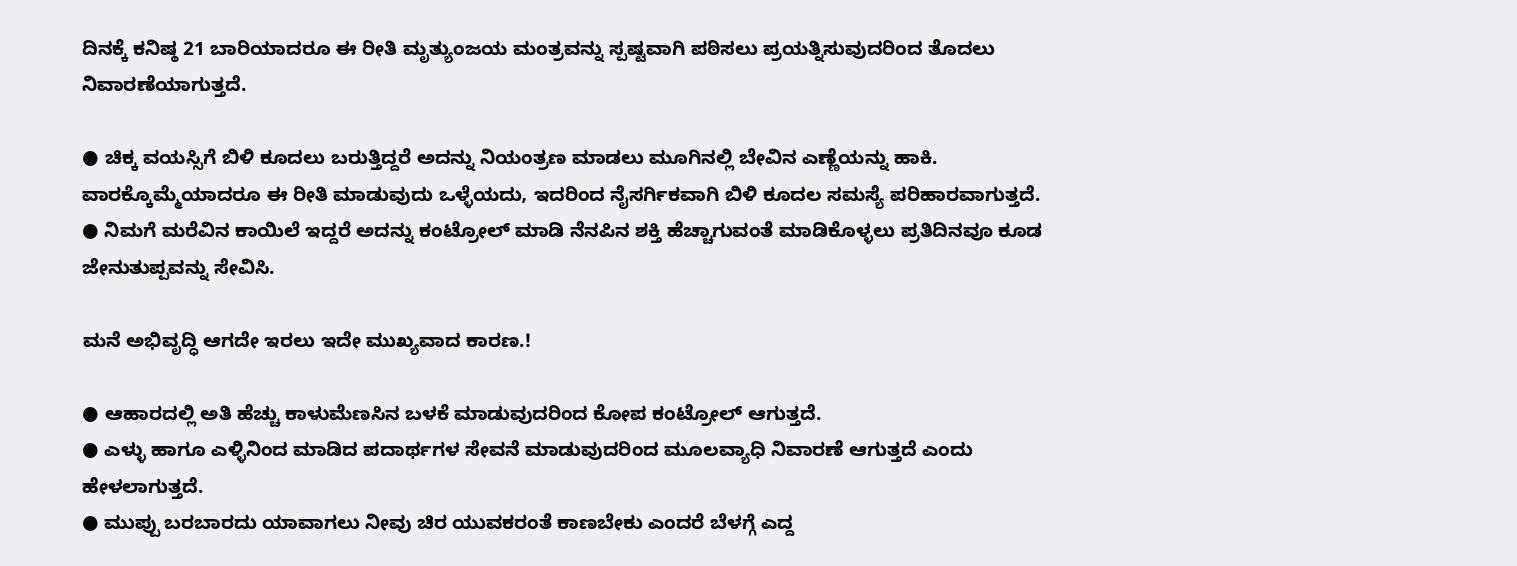ದಿನಕ್ಕೆ ಕನಿಷ್ಠ 21 ಬಾರಿಯಾದರೂ ಈ ರೀತಿ ಮೃತ್ಯುಂಜಯ ಮಂತ್ರವನ್ನು ಸ್ಪಷ್ಟವಾಗಿ ಪಠಿಸಲು ಪ್ರಯತ್ನಿಸುವುದರಿಂದ ತೊದಲು ನಿವಾರಣೆಯಾಗುತ್ತದೆ.

● ಚಿಕ್ಕ ವಯಸ್ಸಿಗೆ ಬಿಳಿ ಕೂದಲು ಬರುತ್ತಿದ್ದರೆ ಅದನ್ನು ನಿಯಂತ್ರಣ ಮಾಡಲು ಮೂಗಿನಲ್ಲಿ ಬೇವಿನ ಎಣ್ಣೆಯನ್ನು ಹಾಕಿ. ವಾರಕ್ಕೊಮ್ಮೆಯಾದರೂ ಈ ರೀತಿ ಮಾಡುವುದು ಒಳ್ಳೆಯದು, ಇದರಿಂದ ನೈಸರ್ಗಿಕವಾಗಿ ಬಿಳಿ ಕೂದಲ ಸಮಸ್ಯೆ ಪರಿಹಾರವಾಗುತ್ತದೆ.
● ನಿಮಗೆ ಮರೆವಿನ ಕಾಯಿಲೆ ಇದ್ದರೆ ಅದನ್ನು ಕಂಟ್ರೋಲ್ ಮಾಡಿ ನೆನಪಿನ ಶಕ್ತಿ ಹೆಚ್ಚಾಗುವಂತೆ ಮಾಡಿಕೊಳ್ಳಲು ಪ್ರತಿದಿನವೂ ಕೂಡ ಜೇನುತುಪ್ಪವನ್ನು ಸೇವಿಸಿ.

ಮನೆ ಅಭಿವೃದ್ಧಿ ಆಗದೇ ಇರಲು ಇದೇ ಮುಖ್ಯವಾದ ಕಾರಣ.!

● ಆಹಾರದಲ್ಲಿ ಅತಿ ಹೆಚ್ಚು ಕಾಳುಮೆಣಸಿನ ಬಳಕೆ ಮಾಡುವುದರಿಂದ ಕೋಪ ಕಂಟ್ರೋಲ್ ಆಗುತ್ತದೆ.
● ಎಳ್ಳು ಹಾಗೂ ಎಳ್ಳಿನಿಂದ ಮಾಡಿದ ಪದಾರ್ಥಗಳ ಸೇವನೆ ಮಾಡುವುದರಿಂದ ಮೂಲವ್ಯಾಧಿ ನಿವಾರಣೆ ಆಗುತ್ತದೆ ಎಂದು ಹೇಳಲಾಗುತ್ತದೆ.
● ಮುಪ್ಪು ಬರಬಾರದು ಯಾವಾಗಲು ನೀವು ಚಿರ ಯುವಕರಂತೆ ಕಾಣಬೇಕು ಎಂದರೆ ಬೆಳಗ್ಗೆ ಎದ್ದ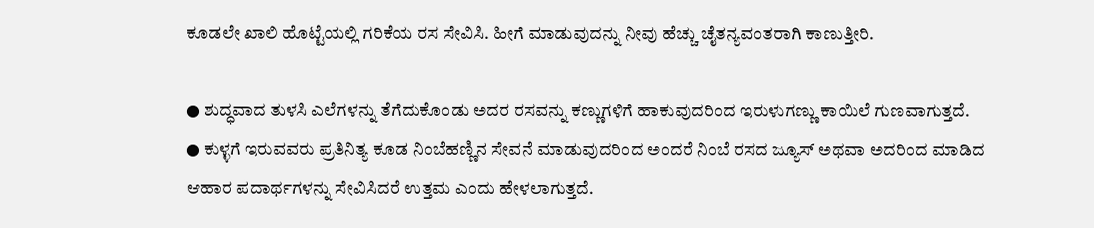ಕೂಡಲೇ ಖಾಲಿ ಹೊಟ್ಟೆಯಲ್ಲಿ ಗರಿಕೆಯ ರಸ ಸೇವಿಸಿ. ಹೀಗೆ ಮಾಡುವುದನ್ನು ನೀವು ಹೆಚ್ಚು ಚೈತನ್ಯವಂತರಾಗಿ ಕಾಣುತ್ತೀರಿ.

● ಶುದ್ಧವಾದ ತುಳಸಿ ಎಲೆಗಳನ್ನು ತೆಗೆದುಕೊಂಡು ಅದರ ರಸವನ್ನು ಕಣ್ಣುಗಳಿಗೆ ಹಾಕುವುದರಿಂದ ಇರುಳುಗಣ್ಣು ಕಾಯಿಲೆ ಗುಣವಾಗುತ್ತದೆ.
● ಕುಳ್ಳಗೆ ಇರುವವರು ಪ್ರತಿನಿತ್ಯ ಕೂಡ ನಿಂಬೆಹಣ್ಣಿನ ಸೇವನೆ ಮಾಡುವುದರಿಂದ ಅಂದರೆ ನಿಂಬೆ ರಸದ ಜ್ಯೂಸ್ ಅಥವಾ ಅದರಿಂದ ಮಾಡಿದ ಆಹಾರ ಪದಾರ್ಥಗಳನ್ನು ಸೇವಿಸಿದರೆ ಉತ್ತಮ ಎಂದು ಹೇಳಲಾಗುತ್ತದೆ.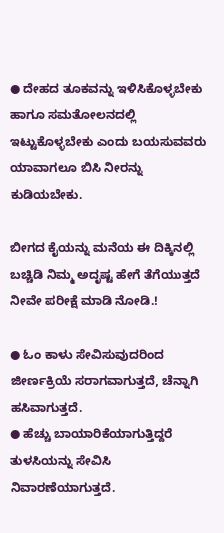● ದೇಹದ ತೂಕವನ್ನು ಇಳಿಸಿಕೊಳ್ಳಬೇಕು ಹಾಗೂ ಸಮತೋಲನದಲ್ಲಿ ಇಟ್ಟುಕೊಳ್ಳಬೇಕು ಎಂದು ಬಯಸುವವರು ಯಾವಾಗಲೂ ಬಿಸಿ ನೀರನ್ನು ಕುಡಿಯಬೇಕು.

ಬೀಗದ ಕೈಯನ್ನು ಮನೆಯ ಈ ದಿಕ್ಕಿನಲ್ಲಿ ಬಚ್ಚಿಡಿ ನಿಮ್ಮ ಅದೃಷ್ಟ ಹೇಗೆ ತೆಗೆಯುತ್ತದೆ ನೀವೇ ಪರೀಕ್ಷೆ ಮಾಡಿ ನೋಡಿ.!

● ಓಂ ಕಾಳು ಸೇವಿಸುವುದರಿಂದ ಜೀರ್ಣಕ್ರಿಯೆ ಸರಾಗವಾಗುತ್ತದೆ, ಚೆನ್ನಾಗಿ ಹಸಿವಾಗುತ್ತದೆ.
● ಹೆಚ್ಚು ಬಾಯಾರಿಕೆಯಾಗುತ್ತಿದ್ದರೆ ತುಳಸಿಯನ್ನು ಸೇವಿಸಿ ನಿವಾರಣೆಯಾಗುತ್ತದೆ.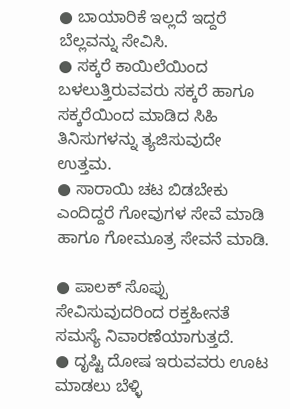● ಬಾಯಾರಿಕೆ ಇಲ್ಲದೆ ಇದ್ದರೆ ಬೆಲ್ಲವನ್ನು ಸೇವಿಸಿ.
● ಸಕ್ಕರೆ ಕಾಯಿಲೆಯಿಂದ ಬಳಲುತ್ತಿರುವವರು ಸಕ್ಕರೆ ಹಾಗೂ ಸಕ್ಕರೆಯಿಂದ ಮಾಡಿದ ಸಿಹಿ ತಿನಿಸುಗಳನ್ನು ತ್ಯಜಿಸುವುದೇ ಉತ್ತಮ.
● ಸಾರಾಯಿ ಚಟ ಬಿಡಬೇಕು ಎಂದಿದ್ದರೆ ಗೋವುಗಳ ಸೇವೆ ಮಾಡಿ ಹಾಗೂ ಗೋಮೂತ್ರ ಸೇವನೆ ಮಾಡಿ.

● ಪಾಲಕ್ ಸೊಪ್ಪು ಸೇವಿಸುವುದರಿಂದ ರಕ್ತಹೀನತೆ ಸಮಸ್ಯೆ ನಿವಾರಣೆಯಾಗುತ್ತದೆ.
● ದೃಷ್ಟಿ ದೋಷ ಇರುವವರು ಊಟ ಮಾಡಲು ಬೆಳ್ಳಿ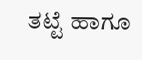ತಟ್ಟೆ ಹಾಗೂ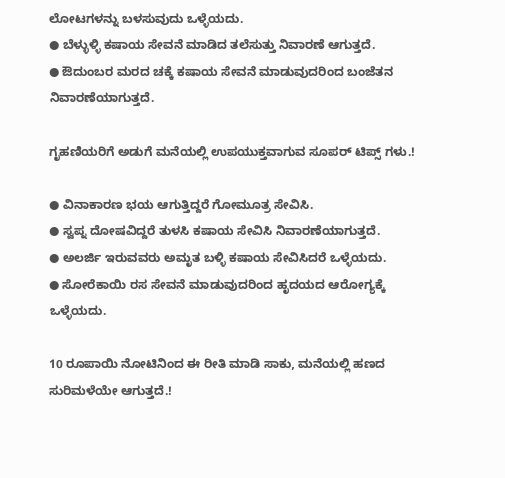ಲೋಟಗಳನ್ನು ಬಳಸುವುದು ಒಳ್ಳೆಯದು.
● ಬೆಳ್ಳುಳ್ಳಿ ಕಷಾಯ ಸೇವನೆ ಮಾಡಿದ ತಲೆಸುತ್ತು ನಿವಾರಣೆ ಆಗುತ್ತದೆ.
● ಔದುಂಬರ ಮರದ ಚಕ್ಕೆ ಕಷಾಯ ಸೇವನೆ ಮಾಡುವುದರಿಂದ ಬಂಜೆತನ ನಿವಾರಣೆಯಾಗುತ್ತದೆ.

ಗೃಹಣಿಯರಿಗೆ ಅಡುಗೆ ಮನೆಯಲ್ಲಿ ಉಪಯುಕ್ತವಾಗುವ ಸೂಪರ್ ಟಿಪ್ಸ್ ಗಳು.!

● ವಿನಾಕಾರಣ ಭಯ ಆಗುತ್ತಿದ್ದರೆ ಗೋಮೂತ್ರ ಸೇವಿಸಿ.
● ಸ್ವಪ್ನ ದೋಷವಿದ್ದರೆ ತುಳಸಿ ಕಷಾಯ ಸೇವಿಸಿ ನಿವಾರಣೆಯಾಗುತ್ತದೆ.
● ಅಲರ್ಜಿ ಇರುವವರು ಅಮೃತ ಬಳ್ಳಿ ಕಷಾಯ ಸೇವಿಸಿದರೆ ಒಳ್ಳೆಯದು.
● ಸೋರೆಕಾಯಿ ರಸ ಸೇವನೆ ಮಾಡುವುದರಿಂದ ಹೃದಯದ ಆರೋಗ್ಯಕ್ಕೆ ಒಳ್ಳೆಯದು.

10 ರೂಪಾಯಿ ನೋಟಿನಿಂದ ಈ ರೀತಿ ಮಾಡಿ ಸಾಕು, ಮನೆಯಲ್ಲಿ ಹಣದ ಸುರಿಮಳೆಯೇ ಆಗುತ್ತದೆ.!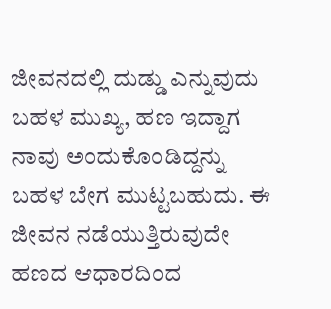ಜೀವನದಲ್ಲಿ ದುಡ್ಡು ಎನ್ನುವುದು ಬಹಳ ಮುಖ್ಯ, ಹಣ ಇದ್ದಾಗ ನಾವು ಅಂದುಕೊಂಡಿದ್ದನ್ನು ಬಹಳ ಬೇಗ ಮುಟ್ಟಬಹುದು. ಈ ಜೀವನ ನಡೆಯುತ್ತಿರುವುದೇ ಹಣದ ಆಧಾರದಿಂದ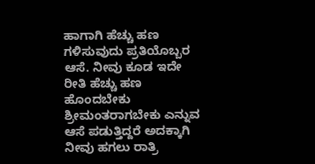ಹಾಗಾಗಿ ಹೆಚ್ಚು ಹಣ ಗಳಿಸುವುದು ಪ್ರತಿಯೊಬ್ಬರ ಆಸೆ. ನೀವು ಕೂಡ ಇದೇ ರೀತಿ ಹೆಚ್ಚು ಹಣ ಹೊಂದಬೇಕು ಶ್ರೀಮಂತರಾಗಬೇಕು ಎನ್ನುವ ಆಸೆ ಪಡುತ್ತಿದ್ದರೆ ಅದಕ್ಕಾಗಿ ನೀವು ಹಗಲು ರಾತ್ರಿ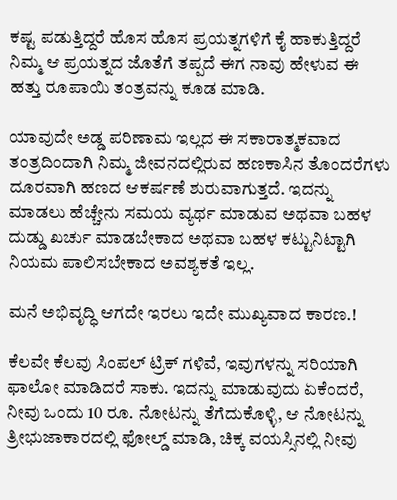ಕಷ್ಟ ಪಡುತ್ತಿದ್ದರೆ ಹೊಸ ಹೊಸ ಪ್ರಯತ್ನಗಳಿಗೆ ಕೈ ಹಾಕುತ್ತಿದ್ದರೆ ನಿಮ್ಮ ಆ ಪ್ರಯತ್ನದ ಜೊತೆಗೆ ತಪ್ಪದೆ ಈಗ ನಾವು ಹೇಳುವ ಈ ಹತ್ತು ರೂಪಾಯಿ ತಂತ್ರವನ್ನು ಕೂಡ ಮಾಡಿ.

ಯಾವುದೇ ಅಡ್ಡ ಪರಿಣಾಮ ಇಲ್ಲದ ಈ ಸಕಾರಾತ್ಮಕವಾದ ತಂತ್ರದಿಂದಾಗಿ ನಿಮ್ಮ ಜೀವನದಲ್ಲಿರುವ ಹಣಕಾಸಿನ ತೊಂದರೆಗಳು ದೂರವಾಗಿ ಹಣದ ಆಕರ್ಷಣೆ ಶುರುವಾಗುತ್ತದೆ. ಇದನ್ನು ಮಾಡಲು ಹೆಚ್ಚೇನು ಸಮಯ ವ್ಯರ್ಥ ಮಾಡುವ ಅಥವಾ ಬಹಳ ದುಡ್ಡು ಖರ್ಚು ಮಾಡಬೇಕಾದ ಅಥವಾ ಬಹಳ ಕಟ್ಟುನಿಟ್ಟಾಗಿ ನಿಯಮ ಪಾಲಿಸಬೇಕಾದ ಅವಶ್ಯಕತೆ ಇಲ್ಲ.

ಮನೆ ಅಭಿವೃದ್ಧಿ ಆಗದೇ ಇರಲು ಇದೇ ಮುಖ್ಯವಾದ ಕಾರಣ.!

ಕೆಲವೇ ಕೆಲವು ಸಿಂಪಲ್ ಟ್ರಿಕ್ ಗಳಿವೆ, ಇವುಗಳನ್ನು ಸರಿಯಾಗಿ ಫಾಲೋ ಮಾಡಿದರೆ ಸಾಕು. ಇದನ್ನು ಮಾಡುವುದು ಏಕೆಂದರೆ, ನೀವು ಒಂದು 10 ರೂ. ನೋಟನ್ನು ತೆಗೆದುಕೊಳ್ಳಿ, ಆ ನೋಟನ್ನು ತ್ರೀಭುಜಾಕಾರದಲ್ಲಿ ಫೋಲ್ಡ್ ಮಾಡಿ, ಚಿಕ್ಕ ವಯಸ್ಸಿನಲ್ಲಿ ನೀವು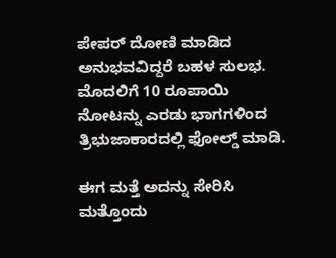ಪೇಪರ್ ದೋಣಿ ಮಾಡಿದ ಅನುಭವವಿದ್ದರೆ ಬಹಳ ಸುಲಭ. ಮೊದಲಿಗೆ 10 ರೂಪಾಯಿ ನೋಟನ್ನು ಎರಡು ಭಾಗಗಳಿಂದ ತ್ರಿಭುಜಾಕಾರದಲ್ಲಿ ಫೋಲ್ಡ್ ಮಾಡಿ.

ಈಗ ಮತ್ತೆ ಅದನ್ನು ಸೇರಿಸಿ ಮತ್ತೊಂದು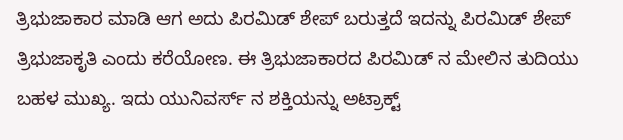ತ್ರಿಭುಜಾಕಾರ ಮಾಡಿ ಆಗ ಅದು ಪಿರಮಿಡ್ ಶೇಪ್ ಬರುತ್ತದೆ ಇದನ್ನು ಪಿರಮಿಡ್ ಶೇಪ್ ತ್ರಿಭುಜಾಕೃತಿ ಎಂದು ಕರೆಯೋಣ. ಈ ತ್ರಿಭುಜಾಕಾರದ ಪಿರಮಿಡ್ ನ ಮೇಲಿನ ತುದಿಯು ಬಹಳ ಮುಖ್ಯ. ಇದು ಯುನಿವರ್ಸ್ ನ ಶಕ್ತಿಯನ್ನು ಅಟ್ರಾಕ್ಟ್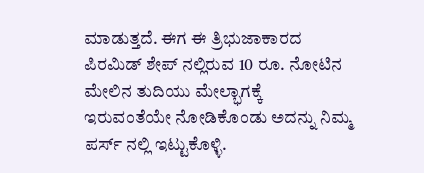ಮಾಡುತ್ತದೆ. ಈಗ ಈ ತ್ರಿಭುಜಾಕಾರದ ಪಿರಮಿಡ್ ಶೇಪ್ ನಲ್ಲಿರುವ 10 ರೂ. ನೋಟಿನ ಮೇಲಿನ ತುದಿಯು ಮೇಲ್ಭಾಗಕ್ಕೆ ಇರುವಂತೆಯೇ ನೋಡಿಕೊಂಡು ಅದನ್ನು ನಿಮ್ಮ ಪರ್ಸ್ ನಲ್ಲಿ ಇಟ್ಟುಕೊಳ್ಳಿ.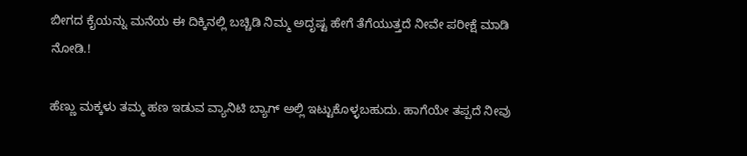ಬೀಗದ ಕೈಯನ್ನು ಮನೆಯ ಈ ದಿಕ್ಕಿನಲ್ಲಿ ಬಚ್ಚಿಡಿ ನಿಮ್ಮ ಅದೃಷ್ಟ ಹೇಗೆ ತೆಗೆಯುತ್ತದೆ ನೀವೇ ಪರೀಕ್ಷೆ ಮಾಡಿ ನೋಡಿ.!

ಹೆಣ್ಣು ಮಕ್ಕಳು ತಮ್ಮ ಹಣ ಇಡುವ ವ್ಯಾನಿಟಿ ಬ್ಯಾಗ್ ಅಲ್ಲಿ ಇಟ್ಟುಕೊಳ್ಳಬಹುದು. ಹಾಗೆಯೇ ತಪ್ಪದೆ ನೀವು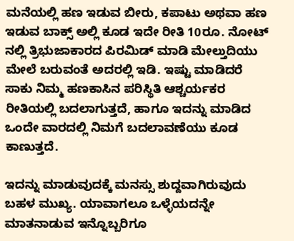ಮನೆಯಲ್ಲಿ ಹಣ ಇಡುವ ಬೀರು, ಕಪಾಟು ಅಥವಾ ಹಣ ಇಡುವ ಬಾಕ್ಸ್ ಅಲ್ಲಿ ಕೂಡ ಇದೇ ರೀತಿ 10ರೂ. ನೋಟ್ ನಲ್ಲಿ ತ್ರಿಭುಜಾಕಾರದ ಪಿರಮಿಡ್ ಮಾಡಿ ಮೇಲ್ತುದಿಯು ಮೇಲೆ ಬರುವಂತೆ ಅದರಲ್ಲಿ ಇಡಿ. ಇಷ್ಟು ಮಾಡಿದರೆ ಸಾಕು ನಿಮ್ಮ ಹಣಕಾಸಿನ ಪರಿಸ್ಥಿತಿ ಆಶ್ಚರ್ಯಕರ ರೀತಿಯಲ್ಲಿ ಬದಲಾಗುತ್ತದೆ, ಹಾಗೂ ಇದನ್ನು ಮಾಡಿದ ಒಂದೇ ವಾರದಲ್ಲಿ ನಿಮಗೆ ಬದಲಾವಣೆಯು ಕೂಡ ಕಾಣುತ್ತದೆ.

ಇದನ್ನು ಮಾಡುವುದಕ್ಕೆ ಮನಸ್ಸು ಶುದ್ದವಾಗಿರುವುದು ಬಹಳ ಮುಖ್ಯ. ಯಾವಾಗಲೂ ಒಳ್ಳೆಯದನ್ನೇ ಮಾತನಾಡುವ ಇನ್ನೊಬ್ಬರಿಗೂ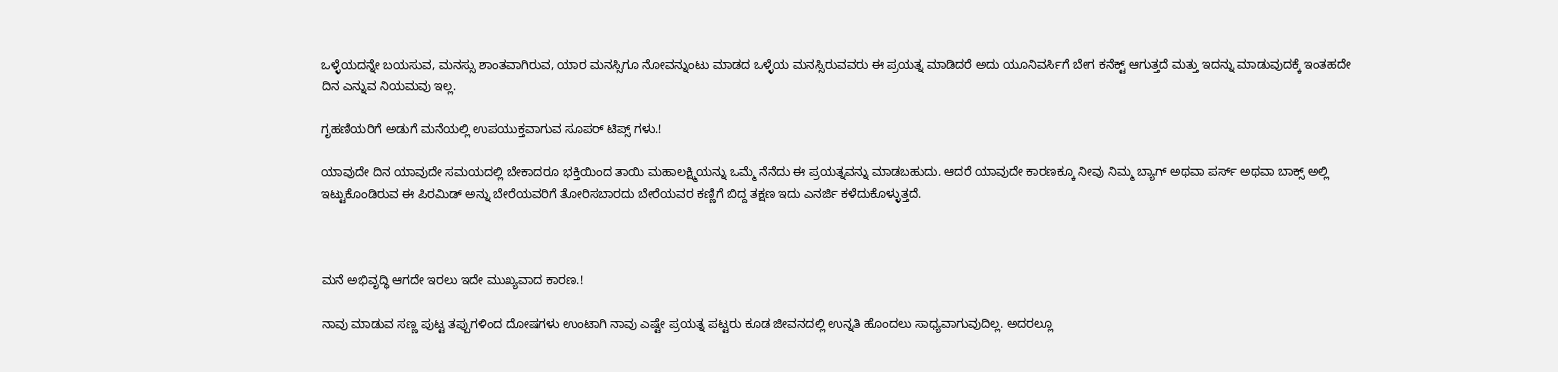ಒಳ್ಳೆಯದನ್ನೇ ಬಯಸುವ, ಮನಸ್ಸು ಶಾಂತವಾಗಿರುವ, ಯಾರ ಮನಸ್ಸಿಗೂ ನೋವನ್ನುಂಟು ಮಾಡದ ಒಳ್ಳೆಯ ಮನಸ್ಸಿರುವವರು ಈ ಪ್ರಯತ್ನ ಮಾಡಿದರೆ ಅದು ಯೂನಿವರ್ಸಿಗೆ ಬೇಗ ಕನೆಕ್ಟ್ ಆಗುತ್ತದೆ ಮತ್ತು ಇದನ್ನು ಮಾಡುವುದಕ್ಕೆ ಇಂತಹದೇ ದಿನ ಎನ್ನುವ ನಿಯಮವು ಇಲ್ಲ.

ಗೃಹಣಿಯರಿಗೆ ಅಡುಗೆ ಮನೆಯಲ್ಲಿ ಉಪಯುಕ್ತವಾಗುವ ಸೂಪರ್ ಟಿಪ್ಸ್ ಗಳು.!

ಯಾವುದೇ ದಿನ ಯಾವುದೇ ಸಮಯದಲ್ಲಿ ಬೇಕಾದರೂ ಭಕ್ತಿಯಿಂದ ತಾಯಿ ಮಹಾಲಕ್ಷ್ಮಿಯನ್ನು ಒಮ್ಮೆ ನೆನೆದು ಈ ಪ್ರಯತ್ನವನ್ನು ಮಾಡಬಹುದು. ಆದರೆ ಯಾವುದೇ ಕಾರಣಕ್ಕೂ ನೀವು ನಿಮ್ಮ ಬ್ಯಾಗ್ ಅಥವಾ ಪರ್ಸ್ ಅಥವಾ ಬಾಕ್ಸ್ ಅಲ್ಲಿ ಇಟ್ಟುಕೊಂಡಿರುವ ಈ ಪಿರಮಿಡ್ ಅನ್ನು ಬೇರೆಯವರಿಗೆ ತೋರಿಸಬಾರದು ಬೇರೆಯವರ ಕಣ್ಣಿಗೆ ಬಿದ್ದ ತಕ್ಷಣ ಇದು ಎನರ್ಜಿ ಕಳೆದುಕೊಳ್ಳುತ್ತದೆ.



ಮನೆ ಅಭಿವೃದ್ಧಿ ಆಗದೇ ಇರಲು ಇದೇ ಮುಖ್ಯವಾದ ಕಾರಣ.!

ನಾವು ಮಾಡುವ ಸಣ್ಣ ಪುಟ್ಟ ತಪ್ಪುಗಳಿಂದ ದೋಷಗಳು ಉಂಟಾಗಿ ನಾವು ಎಷ್ಟೇ ಪ್ರಯತ್ನ ಪಟ್ಟರು ಕೂಡ ಜೀವನದಲ್ಲಿ ಉನ್ನತಿ ಹೊಂದಲು ಸಾಧ್ಯವಾಗುವುದಿಲ್ಲ. ಅದರಲ್ಲೂ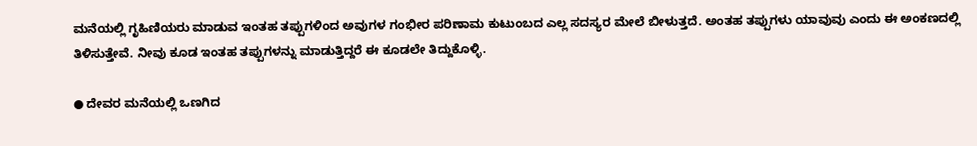ಮನೆಯಲ್ಲಿ ಗೃಹಿಣಿಯರು ಮಾಡುವ ಇಂತಹ ತಪ್ಪುಗಳಿಂದ ಅವುಗಳ ಗಂಭೀರ ಪರಿಣಾಮ ಕುಟುಂಬದ ಎಲ್ಲ ಸದಸ್ಯರ ಮೇಲೆ ಬೀಳುತ್ತದೆ. ಅಂತಹ ತಪ್ಪುಗಳು ಯಾವುವು ಎಂದು ಈ ಅಂಕಣದಲ್ಲಿ ತಿಳಿಸುತ್ತೇವೆ. ನೀವು ಕೂಡ ಇಂತಹ ತಪ್ಪುಗಳನ್ನು ಮಾಡುತ್ತಿದ್ದರೆ ಈ ಕೂಡಲೇ ತಿದ್ದುಕೊಳ್ಳಿ.

● ದೇವರ ಮನೆಯಲ್ಲಿ ಒಣಗಿದ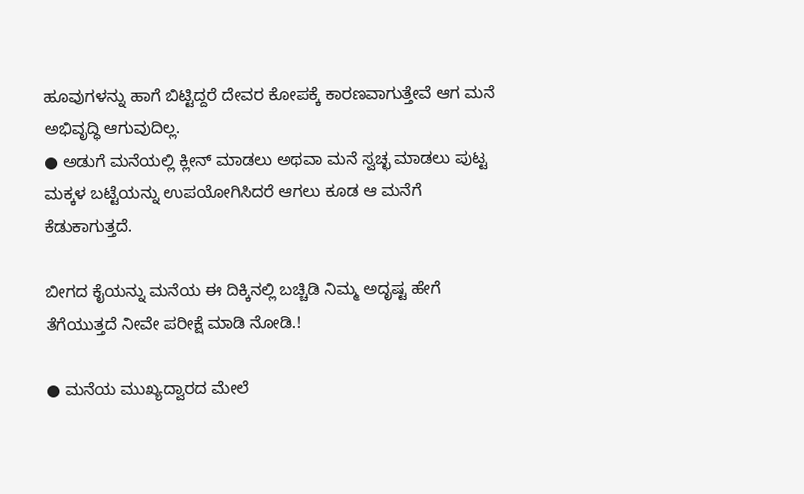ಹೂವುಗಳನ್ನು ಹಾಗೆ ಬಿಟ್ಟಿದ್ದರೆ ದೇವರ ಕೋಪಕ್ಕೆ ಕಾರಣವಾಗುತ್ತೇವೆ ಆಗ ಮನೆ ಅಭಿವೃದ್ಧಿ ಆಗುವುದಿಲ್ಲ.
● ಅಡುಗೆ ಮನೆಯಲ್ಲಿ ಕ್ಲೀನ್ ಮಾಡಲು ಅಥವಾ ಮನೆ ಸ್ವಚ್ಛ ಮಾಡಲು ಪುಟ್ಟ ಮಕ್ಕಳ ಬಟ್ಟೆಯನ್ನು ಉಪಯೋಗಿಸಿದರೆ ಆಗಲು ಕೂಡ ಆ ಮನೆಗೆ ಕೆಡುಕಾಗುತ್ತದೆ.

ಬೀಗದ ಕೈಯನ್ನು ಮನೆಯ ಈ ದಿಕ್ಕಿನಲ್ಲಿ ಬಚ್ಚಿಡಿ ನಿಮ್ಮ ಅದೃಷ್ಟ ಹೇಗೆ ತೆಗೆಯುತ್ತದೆ ನೀವೇ ಪರೀಕ್ಷೆ ಮಾಡಿ ನೋಡಿ.!

● ಮನೆಯ ಮುಖ್ಯದ್ವಾರದ ಮೇಲೆ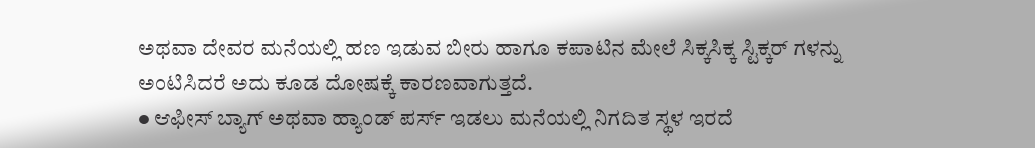ಅಥವಾ ದೇವರ ಮನೆಯಲ್ಲಿ ಹಣ ಇಡುವ ಬೀರು ಹಾಗೂ ಕಪಾಟಿನ ಮೇಲೆ ಸಿಕ್ಕಸಿಕ್ಕ ಸ್ಟಿಕ್ಕರ್ ಗಳನ್ನು ಅಂಟಿಸಿದರೆ ಅದು ಕೂಡ ದೋಷಕ್ಕೆ ಕಾರಣವಾಗುತ್ತದೆ.
● ಆಫೀಸ್ ಬ್ಯಾಗ್ ಅಥವಾ ಹ್ಯಾಂಡ್ ಪರ್ಸ್ ಇಡಲು ಮನೆಯಲ್ಲಿ ನಿಗದಿತ ಸ್ಥಳ ಇರದೆ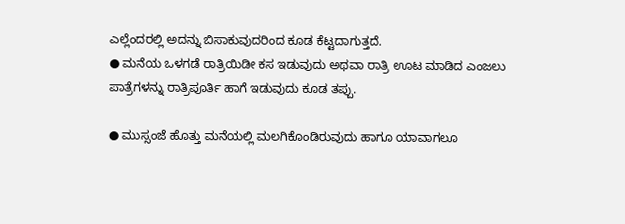ಎಲ್ಲೆಂದರಲ್ಲಿ ಅದನ್ನು ಬಿಸಾಕುವುದರಿಂದ ಕೂಡ ಕೆಟ್ಟದಾಗುತ್ತದೆ.
● ಮನೆಯ ಒಳಗಡೆ ರಾತ್ರಿಯಿಡೀ ಕಸ ಇಡುವುದು ಅಥವಾ ರಾತ್ರಿ ಊಟ ಮಾಡಿದ ಎಂಜಲು ಪಾತ್ರೆಗಳನ್ನು ರಾತ್ರಿಪೂರ್ತಿ ಹಾಗೆ ಇಡುವುದು ಕೂಡ ತಪ್ಪು.

● ಮುಸ್ಸಂಜೆ ಹೊತ್ತು ಮನೆಯಲ್ಲಿ ಮಲಗಿಕೊಂಡಿರುವುದು ಹಾಗೂ ಯಾವಾಗಲೂ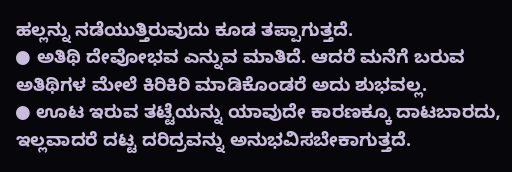ಹಲ್ಲನ್ನು ನಡೆಯುತ್ತಿರುವುದು ಕೂಡ ತಪ್ಪಾಗುತ್ತದೆ.
● ಅತಿಥಿ ದೇವೋಭವ ಎನ್ನುವ ಮಾತಿದೆ. ಆದರೆ ಮನೆಗೆ ಬರುವ ಅತಿಥಿಗಳ ಮೇಲೆ ಕಿರಿಕಿರಿ ಮಾಡಿಕೊಂಡರೆ ಅದು ಶುಭವಲ್ಲ.
● ಊಟ ಇರುವ ತಟ್ಟೆಯನ್ನು ಯಾವುದೇ ಕಾರಣಕ್ಕೂ ದಾಟಬಾರದು, ಇಲ್ಲವಾದರೆ ದಟ್ಟ ದರಿದ್ರವನ್ನು ಅನುಭವಿಸಬೇಕಾಗುತ್ತದೆ.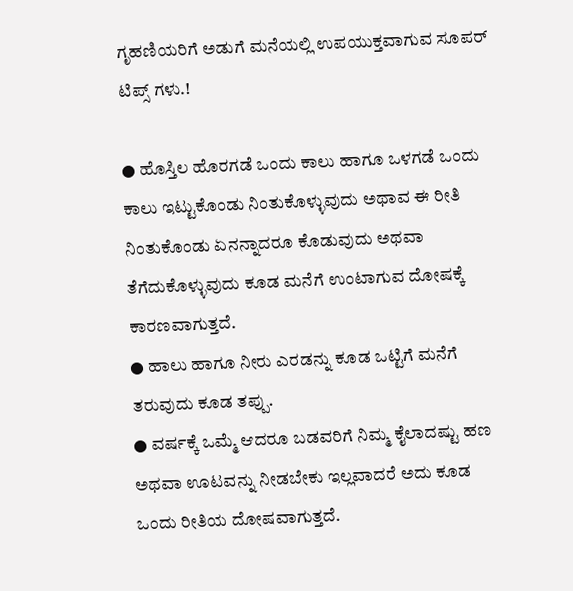ಗೃಹಣಿಯರಿಗೆ ಅಡುಗೆ ಮನೆಯಲ್ಲಿ ಉಪಯುಕ್ತವಾಗುವ ಸೂಪರ್ ಟಿಪ್ಸ್ ಗಳು.!

● ಹೊಸ್ತಿಲ ಹೊರಗಡೆ ಒಂದು ಕಾಲು ಹಾಗೂ ಒಳಗಡೆ ಒಂದು ಕಾಲು ಇಟ್ಟುಕೊಂಡು ನಿಂತುಕೊಳ್ಳುವುದು ಅಥಾವ ಈ ರೀತಿ ನಿಂತುಕೊಂಡು ಏನನ್ನಾದರೂ ಕೊಡುವುದು ಅಥವಾ ತೆಗೆದುಕೊಳ್ಳುವುದು ಕೂಡ ಮನೆಗೆ ಉಂಟಾಗುವ ದೋಷಕ್ಕೆ ಕಾರಣವಾಗುತ್ತದೆ.
● ಹಾಲು ಹಾಗೂ ನೀರು ಎರಡನ್ನು ಕೂಡ ಒಟ್ಟಿಗೆ ಮನೆಗೆ ತರುವುದು ಕೂಡ ತಪ್ಪು.
● ವರ್ಷಕ್ಕೆ ಒಮ್ಮೆ ಆದರೂ ಬಡವರಿಗೆ ನಿಮ್ಮ ಕೈಲಾದಷ್ಟು ಹಣ ಅಥವಾ ಊಟವನ್ನು ನೀಡಬೇಕು ಇಲ್ಲವಾದರೆ ಅದು ಕೂಡ ಒಂದು ರೀತಿಯ ದೋಷವಾಗುತ್ತದೆ.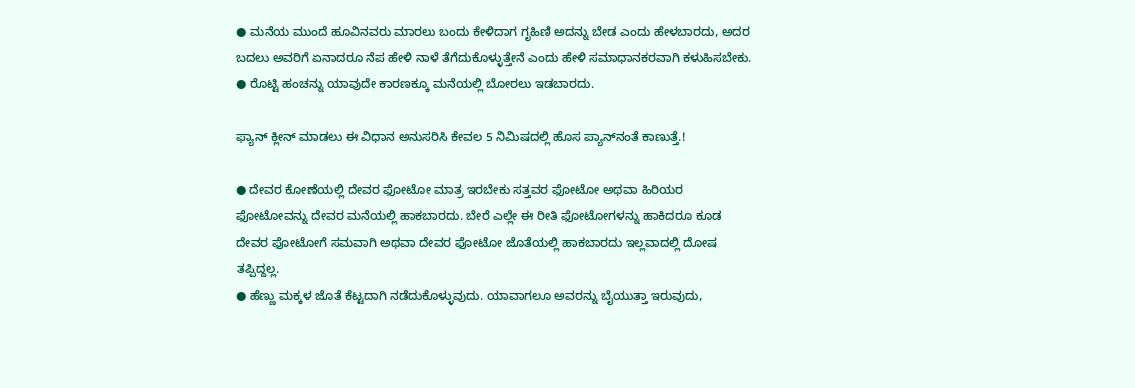● ಮನೆಯ ಮುಂದೆ ಹೂವಿನವರು ಮಾರಲು ಬಂದು ಕೇಳಿದಾಗ ಗೃಹಿಣಿ ಅದನ್ನು ಬೇಡ ಎಂದು ಹೇಳಬಾರದು, ಅದರ ಬದಲು ಅವರಿಗೆ ಏನಾದರೂ ನೆಪ ಹೇಳಿ ನಾಳೆ ತೆಗೆದುಕೊಳ್ಳುತ್ತೇನೆ ಎಂದು ಹೇಳಿ ಸಮಾಧಾನಕರವಾಗಿ ಕಳುಹಿಸಬೇಕು.
● ರೊಟ್ಟಿ ಹಂಚನ್ನು ಯಾವುದೇ ಕಾರಣಕ್ಕೂ ಮನೆಯಲ್ಲಿ ಬೋರಲು ಇಡಬಾರದು.

ಫ್ಯಾನ್ ಕ್ಲೀನ್ ಮಾಡಲು ಈ ವಿಧಾನ ಅನುಸರಿಸಿ ಕೇವಲ 5 ನಿಮಿಷದಲ್ಲಿ ಹೊಸ ಪ್ಯಾನ್‌ನಂತೆ ಕಾಣುತ್ತೆ.!

● ದೇವರ ಕೋಣೆಯಲ್ಲಿ ದೇವರ ಫೋಟೋ ಮಾತ್ರ ಇರಬೇಕು ಸತ್ತವರ ಫೋಟೋ ಅಥವಾ ಹಿರಿಯರ ಫೋಟೋವನ್ನು ದೇವರ ಮನೆಯಲ್ಲಿ ಹಾಕಬಾರದು. ಬೇರೆ ಎಲ್ಲೇ ಈ ರೀತಿ ಫೋಟೋಗಳನ್ನು ಹಾಕಿದರೂ ಕೂಡ ದೇವರ ಫೋಟೋಗೆ ಸಮವಾಗಿ ಅಥವಾ ದೇವರ ಫೋಟೋ ಜೊತೆಯಲ್ಲಿ ಹಾಕಬಾರದು ಇಲ್ಲವಾದಲ್ಲಿ ದೋಷ ತಪ್ಪಿದ್ದಲ್ಲ.
● ಹೆಣ್ಣು ಮಕ್ಕಳ ಜೊತೆ ಕೆಟ್ಟದಾಗಿ ನಡೆದುಕೊಳ್ಳುವುದು. ಯಾವಾಗಲೂ ಅವರನ್ನು ಬೈಯುತ್ತಾ ಇರುವುದು,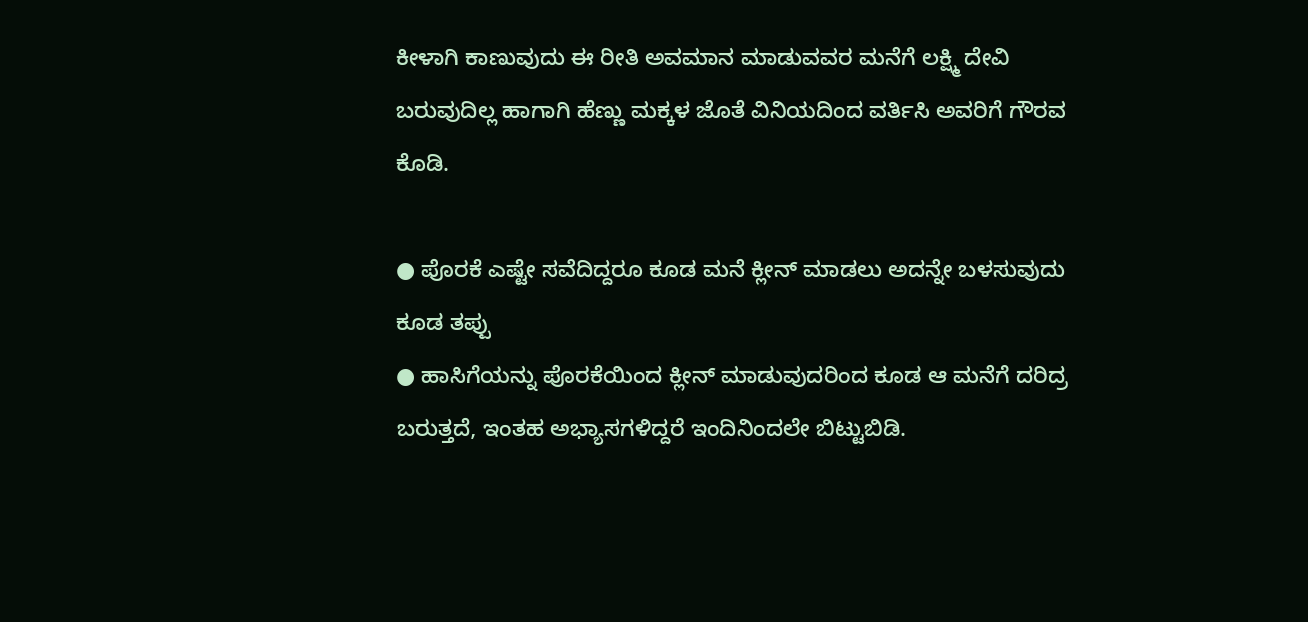ಕೀಳಾಗಿ ಕಾಣುವುದು ಈ ರೀತಿ ಅವಮಾನ ಮಾಡುವವರ ಮನೆಗೆ ಲಕ್ಷ್ಮಿ ದೇವಿ ಬರುವುದಿಲ್ಲ ಹಾಗಾಗಿ ಹೆಣ್ಣು ಮಕ್ಕಳ ಜೊತೆ ವಿನಿಯದಿಂದ ವರ್ತಿಸಿ ಅವರಿಗೆ ಗೌರವ ಕೊಡಿ.

● ಪೊರಕೆ ಎಷ್ಟೇ ಸವೆದಿದ್ದರೂ ಕೂಡ ಮನೆ ಕ್ಲೀನ್ ಮಾಡಲು ಅದನ್ನೇ ಬಳಸುವುದು ಕೂಡ ತಪ್ಪು
● ಹಾಸಿಗೆಯನ್ನು ಪೊರಕೆಯಿಂದ ಕ್ಲೀನ್ ಮಾಡುವುದರಿಂದ ಕೂಡ ಆ ಮನೆಗೆ ದರಿದ್ರ ಬರುತ್ತದೆ, ಇಂತಹ ಅಭ್ಯಾಸಗಳಿದ್ದರೆ ಇಂದಿನಿಂದಲೇ ಬಿಟ್ಟುಬಿಡಿ.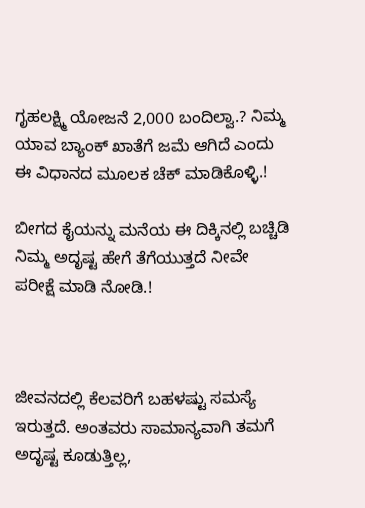ಗೃಹಲಕ್ಷ್ಮಿ ಯೋಜನೆ 2,000 ಬಂದಿಲ್ವಾ.? ನಿಮ್ಮ ಯಾವ ಬ್ಯಾಂಕ್ ಖಾತೆಗೆ ಜಮೆ ಆಗಿದೆ ಎಂದು ಈ ವಿಧಾನದ ಮೂಲಕ ಚೆಕ್ ಮಾಡಿಕೊಳ್ಳಿ.!

ಬೀಗದ ಕೈಯನ್ನು ಮನೆಯ ಈ ದಿಕ್ಕಿನಲ್ಲಿ ಬಚ್ಚಿಡಿ ನಿಮ್ಮ ಅದೃಷ್ಟ ಹೇಗೆ ತೆಗೆಯುತ್ತದೆ ನೀವೇ ಪರೀಕ್ಷೆ ಮಾಡಿ ನೋಡಿ.!



ಜೀವನದಲ್ಲಿ ಕೆಲವರಿಗೆ ಬಹಳಷ್ಟು ಸಮಸ್ಯೆ ಇರುತ್ತದೆ. ಅಂತವರು ಸಾಮಾನ್ಯವಾಗಿ ತಮಗೆ ಅದೃಷ್ಟ ಕೂಡುತ್ತಿಲ್ಲ,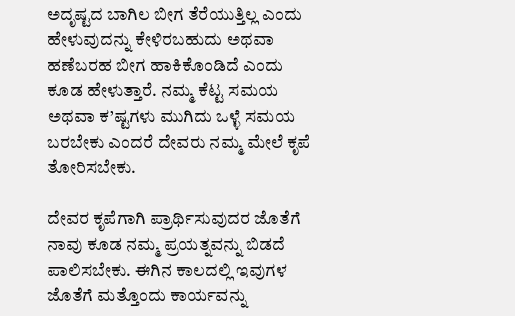ಅದೃಷ್ಟದ ಬಾಗಿಲ ಬೀಗ ತೆರೆಯುತ್ತಿಲ್ಲ ಎಂದು ಹೇಳುವುದನ್ನು ಕೇಳಿರಬಹುದು ಅಥವಾ ಹಣೆಬರಹ ಬೀಗ ಹಾಕಿಕೊಂಡಿದೆ ಎಂದು ಕೂಡ ಹೇಳುತ್ತಾರೆ. ನಮ್ಮ ಕೆಟ್ಟ ಸಮಯ ಅಥವಾ ಕ’ಷ್ಟಗಳು ಮುಗಿದು ಒಳ್ಳೆ ಸಮಯ ಬರಬೇಕು ಎಂದರೆ ದೇವರು ನಮ್ಮ ಮೇಲೆ ಕೃಪೆ ತೋರಿಸಬೇಕು.

ದೇವರ ಕೃಪೆಗಾಗಿ ಪ್ರಾರ್ಥಿಸುವುದರ ಜೊತೆಗೆ ನಾವು ಕೂಡ ನಮ್ಮ ಪ್ರಯತ್ನವನ್ನು ಬಿಡದೆ ಪಾಲಿಸಬೇಕು. ಈಗಿನ ಕಾಲದಲ್ಲಿ ಇವುಗಳ ಜೊತೆಗೆ ಮತ್ತೊಂದು ಕಾರ್ಯವನ್ನು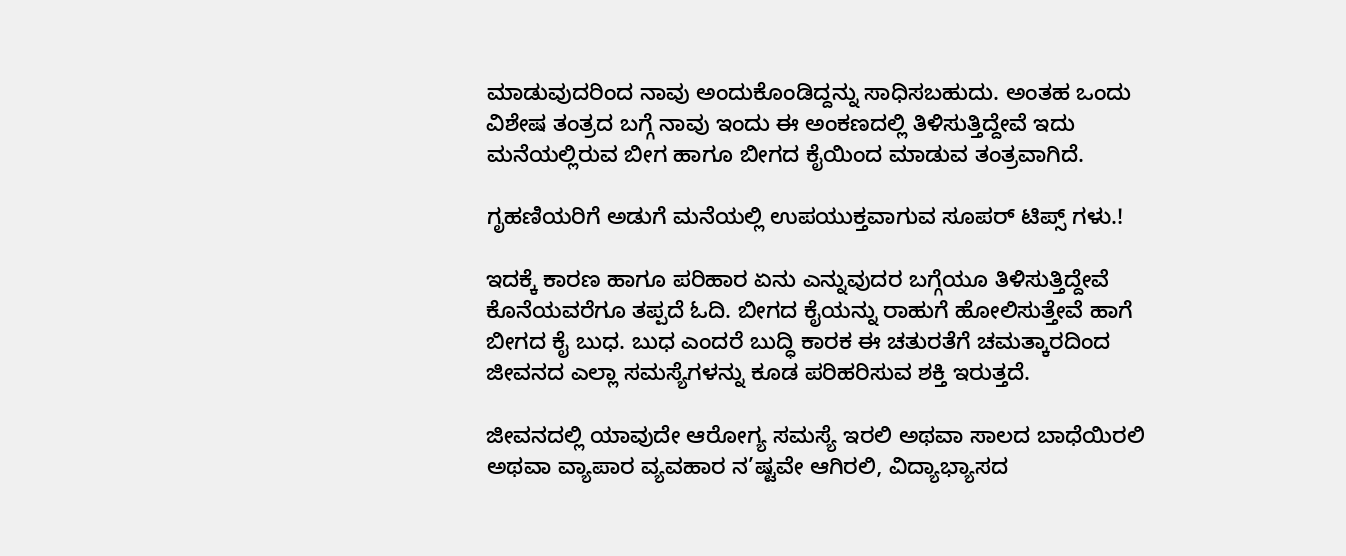ಮಾಡುವುದರಿಂದ ನಾವು ಅಂದುಕೊಂಡಿದ್ದನ್ನು ಸಾಧಿಸಬಹುದು. ಅಂತಹ ಒಂದು ವಿಶೇಷ ತಂತ್ರದ ಬಗ್ಗೆ ನಾವು ಇಂದು ಈ ಅಂಕಣದಲ್ಲಿ ತಿಳಿಸುತ್ತಿದ್ದೇವೆ ಇದು ಮನೆಯಲ್ಲಿರುವ ಬೀಗ ಹಾಗೂ ಬೀಗದ ಕೈಯಿಂದ ಮಾಡುವ ತಂತ್ರವಾಗಿದೆ.

ಗೃಹಣಿಯರಿಗೆ ಅಡುಗೆ ಮನೆಯಲ್ಲಿ ಉಪಯುಕ್ತವಾಗುವ ಸೂಪರ್ ಟಿಪ್ಸ್ ಗಳು.!

ಇದಕ್ಕೆ ಕಾರಣ ಹಾಗೂ ಪರಿಹಾರ ಏನು ಎನ್ನುವುದರ ಬಗ್ಗೆಯೂ ತಿಳಿಸುತ್ತಿದ್ದೇವೆ ಕೊನೆಯವರೆಗೂ ತಪ್ಪದೆ ಓದಿ. ಬೀಗದ ಕೈಯನ್ನು ರಾಹುಗೆ ಹೋಲಿಸುತ್ತೇವೆ ಹಾಗೆ ಬೀಗದ ಕೈ ಬುಧ. ಬುಧ ಎಂದರೆ ಬುದ್ಧಿ ಕಾರಕ ಈ ಚತುರತೆಗೆ ಚಮತ್ಕಾರದಿಂದ ಜೀವನದ ಎಲ್ಲಾ ಸಮಸ್ಯೆಗಳನ್ನು ಕೂಡ ಪರಿಹರಿಸುವ ಶಕ್ತಿ ಇರುತ್ತದೆ.

ಜೀವನದಲ್ಲಿ ಯಾವುದೇ ಆರೋಗ್ಯ ಸಮಸ್ಯೆ ಇರಲಿ ಅಥವಾ ಸಾಲದ ಬಾಧೆಯಿರಲಿ ಅಥವಾ ವ್ಯಾಪಾರ ವ್ಯವಹಾರ ನ’ಷ್ಟವೇ ಆಗಿರಲಿ, ವಿದ್ಯಾಭ್ಯಾಸದ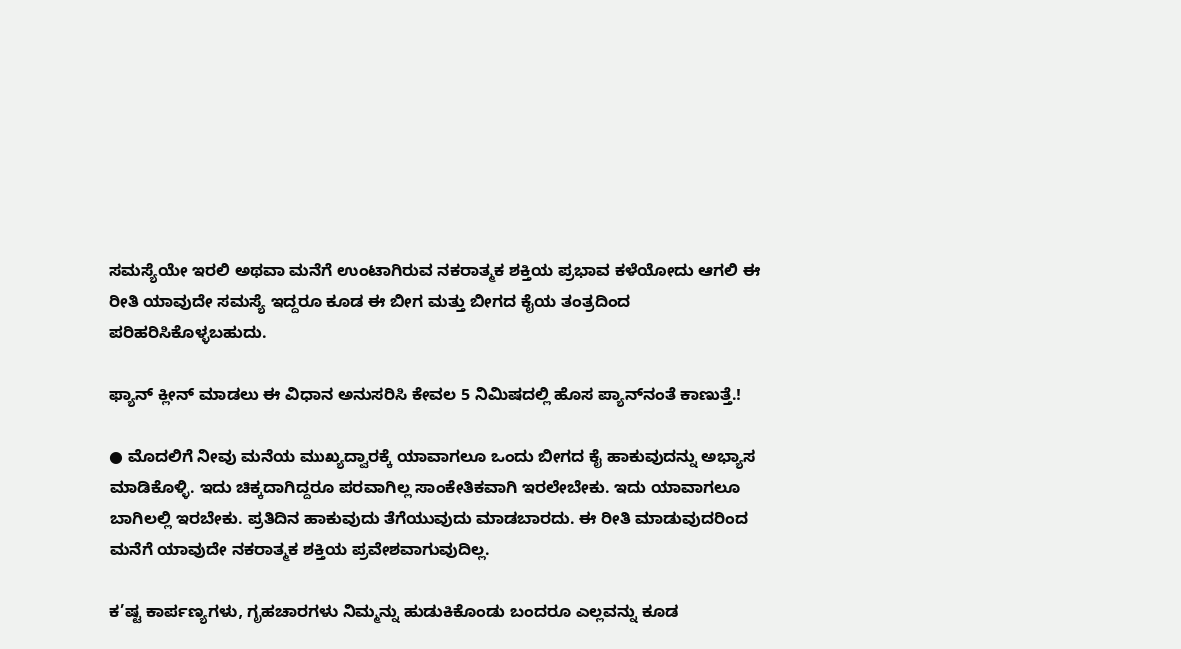ಸಮಸ್ಯೆಯೇ ಇರಲಿ ಅಥವಾ ಮನೆಗೆ ಉಂಟಾಗಿರುವ ನಕರಾತ್ಮಕ ಶಕ್ತಿಯ ಪ್ರಭಾವ ಕಳೆಯೋದು ಆಗಲಿ ಈ ರೀತಿ ಯಾವುದೇ ಸಮಸ್ಯೆ ಇದ್ದರೂ ಕೂಡ ಈ ಬೀಗ ಮತ್ತು ಬೀಗದ ಕೈಯ ತಂತ್ರದಿಂದ ಪರಿಹರಿಸಿಕೊಳ್ಳಬಹುದು.

ಫ್ಯಾನ್ ಕ್ಲೀನ್ ಮಾಡಲು ಈ ವಿಧಾನ ಅನುಸರಿಸಿ ಕೇವಲ 5 ನಿಮಿಷದಲ್ಲಿ ಹೊಸ ಪ್ಯಾನ್‌ನಂತೆ ಕಾಣುತ್ತೆ.!

● ಮೊದಲಿಗೆ ನೀವು ಮನೆಯ ಮುಖ್ಯದ್ವಾರಕ್ಕೆ ಯಾವಾಗಲೂ ಒಂದು ಬೀಗದ ಕೈ ಹಾಕುವುದನ್ನು ಅಭ್ಯಾಸ ಮಾಡಿಕೊಳ್ಳಿ. ಇದು ಚಿಕ್ಕದಾಗಿದ್ದರೂ ಪರವಾಗಿಲ್ಲ ಸಾಂಕೇತಿಕವಾಗಿ ಇರಲೇಬೇಕು. ಇದು ಯಾವಾಗಲೂ ಬಾಗಿಲಲ್ಲಿ ಇರಬೇಕು. ಪ್ರತಿದಿನ ಹಾಕುವುದು ತೆಗೆಯುವುದು ಮಾಡಬಾರದು. ಈ ರೀತಿ ಮಾಡುವುದರಿಂದ ಮನೆಗೆ ಯಾವುದೇ ನಕರಾತ್ಮಕ ಶಕ್ತಿಯ ಪ್ರವೇಶವಾಗುವುದಿಲ್ಲ.

ಕ’ಷ್ಟ ಕಾರ್ಪಣ್ಯಗಳು, ಗೃಹಚಾರಗಳು ನಿಮ್ಮನ್ನು ಹುಡುಕಿಕೊಂಡು ಬಂದರೂ ಎಲ್ಲವನ್ನು ಕೂಡ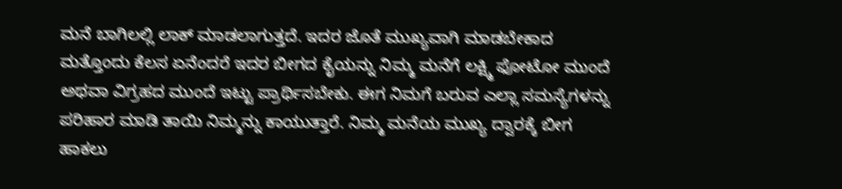ಮನೆ ಬಾಗಿಲಲ್ಲಿ ಲಾಕ್ ಮಾಡಲಾಗುತ್ತದೆ. ಇದರ ಜೊತೆ ಮುಖ್ಯವಾಗಿ ಮಾಡಬೇಕಾದ ಮತ್ತೊಂದು ಕೆಲಸ ಏನೆಂದರೆ ಇದರ ಬೀಗದ ಕೈಯನ್ನು ನಿಮ್ಮ ಮನೆಗೆ ಲಕ್ಷ್ಮಿ ಫೋಟೋ ಮುಂದೆ ಅಥವಾ ವಿಗ್ರಹದ ಮುಂದೆ ಇಟ್ಟು ಪ್ರಾರ್ಥಿಸಬೇಕು. ಈಗ ನಿಮಗೆ ಬರುವ ಎಲ್ಲಾ ಸಮಸ್ಯೆಗಳನ್ನು ಪರಿಹಾರ ಮಾಡಿ ತಾಯಿ ನಿಮ್ಮನ್ನು ಕಾಯುತ್ತಾರೆ. ನಿಮ್ಮ ಮನೆಯ ಮುಖ್ಯ ದ್ವಾರಕ್ಕೆ ಬೀಗ ಹಾಕಲು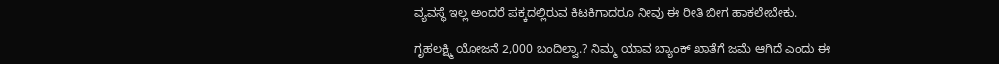ವ್ಯವಸ್ಥೆ ಇಲ್ಲ ಅಂದರೆ ಪಕ್ಕದಲ್ಲಿರುವ ಕಿಟಕಿಗಾದರೂ ನೀವು ಈ ರೀತಿ ಬೀಗ ಹಾಕಲೇಬೇಕು.

ಗೃಹಲಕ್ಷ್ಮಿ ಯೋಜನೆ 2,000 ಬಂದಿಲ್ವಾ.? ನಿಮ್ಮ ಯಾವ ಬ್ಯಾಂಕ್ ಖಾತೆಗೆ ಜಮೆ ಆಗಿದೆ ಎಂದು ಈ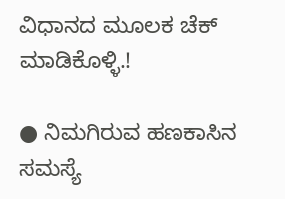ವಿಧಾನದ ಮೂಲಕ ಚೆಕ್ ಮಾಡಿಕೊಳ್ಳಿ.!

● ನಿಮಗಿರುವ ಹಣಕಾಸಿನ ಸಮಸ್ಯೆ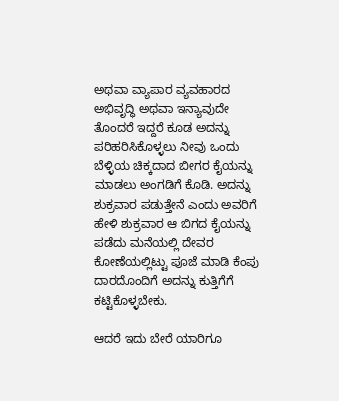ಅಥವಾ ವ್ಯಾಪಾರ ವ್ಯವಹಾರದ ಅಭಿವೃದ್ಧಿ ಅಥವಾ ಇನ್ಯಾವುದೇ ತೊಂದರೆ ಇದ್ದರೆ ಕೂಡ ಅದನ್ನು ಪರಿಹರಿಸಿಕೊಳ್ಳಲು ನೀವು ಒಂದು ಬೆಳ್ಳಿಯ ಚಿಕ್ಕದಾದ ಬೀಗರ ಕೈಯನ್ನು ಮಾಡಲು ಅಂಗಡಿಗೆ ಕೊಡಿ. ಅದನ್ನು ಶುಕ್ರವಾರ ಪಡುತ್ತೇನೆ ಎಂದು ಅವರಿಗೆ ಹೇಳಿ ಶುಕ್ರವಾರ ಆ ಬಿಗದ ಕೈಯನ್ನು ಪಡೆದು ಮನೆಯಲ್ಲಿ ದೇವರ ಕೋಣೆಯಲ್ಲಿಟ್ಟು ಪೂಜೆ ಮಾಡಿ ಕೆಂಪು ದಾರದೊಂದಿಗೆ ಅದನ್ನು ಕುತ್ತಿಗೆಗೆ ಕಟ್ಟಿಕೊಳ್ಳಬೇಕು.

ಆದರೆ ಇದು ಬೇರೆ ಯಾರಿಗೂ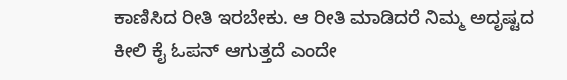ಕಾಣಿಸಿದ ರೀತಿ ಇರಬೇಕು. ಆ ರೀತಿ ಮಾಡಿದರೆ ನಿಮ್ಮ ಅದೃಷ್ಟದ ಕೀಲಿ ಕೈ ಓಪನ್ ಆಗುತ್ತದೆ ಎಂದೇ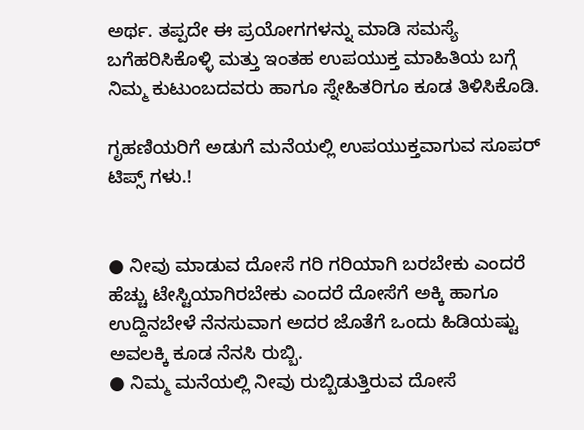ಅರ್ಥ. ತಪ್ಪದೇ ಈ ಪ್ರಯೋಗಗಳನ್ನು ಮಾಡಿ ಸಮಸ್ಯೆ ಬಗೆಹರಿಸಿಕೊಳ್ಳಿ ಮತ್ತು ಇಂತಹ ಉಪಯುಕ್ತ ಮಾಹಿತಿಯ ಬಗ್ಗೆ ನಿಮ್ಮ ಕುಟುಂಬದವರು ಹಾಗೂ ಸ್ನೇಹಿತರಿಗೂ ಕೂಡ ತಿಳಿಸಿಕೊಡಿ.

ಗೃಹಣಿಯರಿಗೆ ಅಡುಗೆ ಮನೆಯಲ್ಲಿ ಉಪಯುಕ್ತವಾಗುವ ಸೂಪರ್ ಟಿಪ್ಸ್ ಗಳು.!


● ನೀವು ಮಾಡುವ ದೋಸೆ ಗರಿ ಗರಿಯಾಗಿ ಬರಬೇಕು ಎಂದರೆ ಹೆಚ್ಚು ಟೇಸ್ಟಿಯಾಗಿರಬೇಕು ಎಂದರೆ ದೋಸೆಗೆ ಅಕ್ಕಿ ಹಾಗೂ ಉದ್ದಿನಬೇಳೆ ನೆನಸುವಾಗ ಅದರ ಜೊತೆಗೆ ಒಂದು ಹಿಡಿಯಷ್ಟು ಅವಲಕ್ಕಿ ಕೂಡ ನೆನಸಿ ರುಬ್ಬಿ.
● ನಿಮ್ಮ ಮನೆಯಲ್ಲಿ ನೀವು ರುಬ್ಬಿಡುತ್ತಿರುವ ದೋಸೆ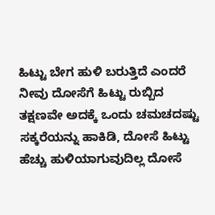ಹಿಟ್ಟು ಬೇಗ ಹುಳಿ ಬರುತ್ತಿದೆ ಎಂದರೆ ನೀವು ದೋಸೆಗೆ ಹಿಟ್ಟು ರುಬ್ಬಿದ ತಕ್ಷಣವೇ ಅದಕ್ಕೆ ಒಂದು ಚಮಚದಷ್ಟು ಸಕ್ಕರೆಯನ್ನು ಹಾಕಿಡಿ, ದೋಸೆ ಹಿಟ್ಟು ಹೆಚ್ಚು ಹುಳಿಯಾಗುವುದಿಲ್ಲ ದೋಸೆ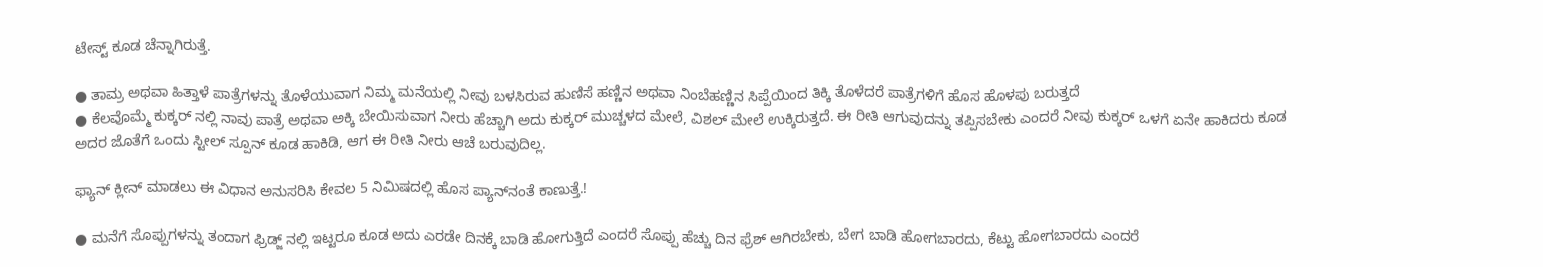ಟೇಸ್ಟ್ ಕೂಡ ಚೆನ್ನಾಗಿರುತ್ತೆ.

● ತಾಮ್ರ ಅಥವಾ ಹಿತ್ತಾಳೆ ಪಾತ್ರೆಗಳನ್ನು ತೊಳೆಯುವಾಗ ನಿಮ್ಮ ಮನೆಯಲ್ಲಿ ನೀವು ಬಳಸಿರುವ ಹುಣಿಸೆ ಹಣ್ಣಿನ ಅಥವಾ ನಿಂಬೆಹಣ್ಣಿನ ಸಿಪ್ಪೆಯಿಂದ ತಿಕ್ಕಿ ತೊಳೆದರೆ ಪಾತ್ರೆಗಳಿಗೆ ಹೊಸ ಹೊಳಪು ಬರುತ್ತದೆ
● ಕೆಲವೊಮ್ಮೆ ಕುಕ್ಕರ್ ನಲ್ಲಿ ನಾವು ಪಾತ್ರೆ ಅಥವಾ ಅಕ್ಕಿ ಬೇಯಿಸುವಾಗ ನೀರು ಹೆಚ್ಚಾಗಿ ಅದು ಕುಕ್ಕರ್ ಮುಚ್ಚಳದ ಮೇಲೆ, ವಿಶಲ್ ಮೇಲೆ ಉಕ್ಕಿರುತ್ತದೆ. ಈ ರೀತಿ ಆಗುವುದನ್ನು ತಪ್ಪಿಸಬೇಕು ಎಂದರೆ ನೀವು ಕುಕ್ಕರ್ ಒಳಗೆ ಏನೇ ಹಾಕಿದರು ಕೂಡ ಅದರ ಜೊತೆಗೆ ಒಂದು ಸ್ಟೀಲ್ ಸ್ಪೂನ್ ಕೂಡ ಹಾಕಿಡಿ, ಆಗ ಈ ರೀತಿ ನೀರು ಆಚೆ ಬರುವುದಿಲ್ಲ.

ಫ್ಯಾನ್ ಕ್ಲೀನ್ ಮಾಡಲು ಈ ವಿಧಾನ ಅನುಸರಿಸಿ ಕೇವಲ 5 ನಿಮಿಷದಲ್ಲಿ ಹೊಸ ಪ್ಯಾನ್‌ನಂತೆ ಕಾಣುತ್ತೆ.!

● ಮನೆಗೆ ಸೊಪ್ಪುಗಳನ್ನು ತಂದಾಗ ಫ್ರಿಡ್ಜ್ ನಲ್ಲಿ ಇಟ್ಟರೂ ಕೂಡ ಅದು ಎರಡೇ ದಿನಕ್ಕೆ ಬಾಡಿ ಹೋಗುತ್ತಿದೆ ಎಂದರೆ ಸೊಪ್ಪು ಹೆಚ್ಚು ದಿನ ಫ್ರೆಶ್ ಆಗಿರಬೇಕು, ಬೇಗ ಬಾಡಿ ಹೋಗಬಾರದು, ಕೆಟ್ಟು ಹೋಗಬಾರದು ಎಂದರೆ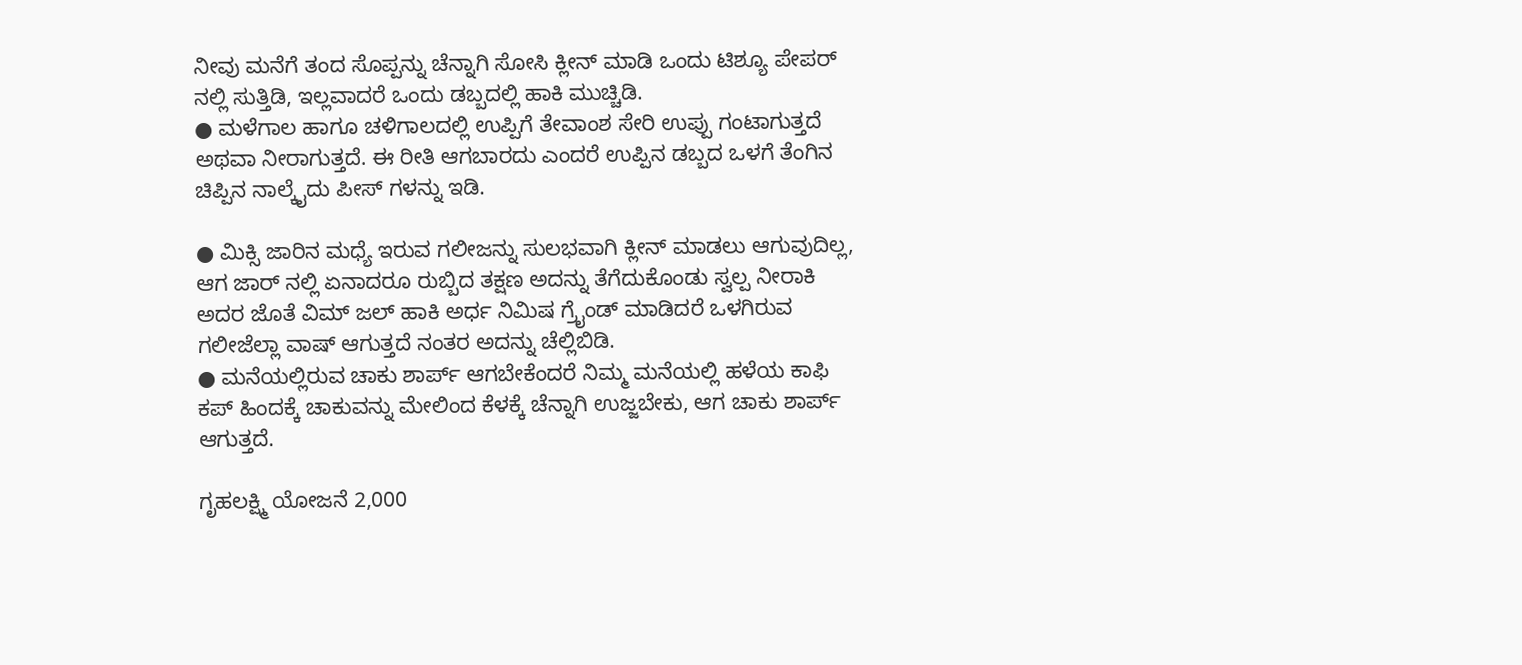ನೀವು ಮನೆಗೆ ತಂದ ಸೊಪ್ಪನ್ನು ಚೆನ್ನಾಗಿ ಸೋಸಿ ಕ್ಲೀನ್ ಮಾಡಿ ಒಂದು ಟಿಶ್ಯೂ ಪೇಪರ್ ನಲ್ಲಿ ಸುತ್ತಿಡಿ, ಇಲ್ಲವಾದರೆ ಒಂದು ಡಬ್ಬದಲ್ಲಿ ಹಾಕಿ ಮುಚ್ಚಿಡಿ.
● ಮಳೆಗಾಲ ಹಾಗೂ ಚಳಿಗಾಲದಲ್ಲಿ ಉಪ್ಪಿಗೆ ತೇವಾಂಶ ಸೇರಿ ಉಪ್ಪು ಗಂಟಾಗುತ್ತದೆ ಅಥವಾ ನೀರಾಗುತ್ತದೆ. ಈ ರೀತಿ ಆಗಬಾರದು ಎಂದರೆ ಉಪ್ಪಿನ ಡಬ್ಬದ ಒಳಗೆ ತೆಂಗಿನ ಚಿಪ್ಪಿನ ನಾಲ್ಕೈದು ಪೀಸ್ ಗಳನ್ನು ಇಡಿ.

● ಮಿಕ್ಸಿ ಜಾರಿನ ಮಧ್ಯೆ ಇರುವ ಗಲೀಜನ್ನು ಸುಲಭವಾಗಿ ಕ್ಲೀನ್ ಮಾಡಲು ಆಗುವುದಿಲ್ಲ, ಆಗ ಜಾರ್ ನಲ್ಲಿ ಏನಾದರೂ ರುಬ್ಬಿದ ತಕ್ಷಣ ಅದನ್ನು ತೆಗೆದುಕೊಂಡು ಸ್ವಲ್ಪ ನೀರಾಕಿ ಅದರ ಜೊತೆ ವಿಮ್ ಜಲ್ ಹಾಕಿ ಅರ್ಧ ನಿಮಿಷ ಗ್ರೈಂಡ್ ಮಾಡಿದರೆ ಒಳಗಿರುವ ಗಲೀಜೆಲ್ಲಾ ವಾಷ್ ಆಗುತ್ತದೆ ನಂತರ ಅದನ್ನು ಚೆಲ್ಲಿಬಿಡಿ.
● ಮನೆಯಲ್ಲಿರುವ ಚಾಕು ಶಾರ್ಪ್ ಆಗಬೇಕೆಂದರೆ ನಿಮ್ಮ ಮನೆಯಲ್ಲಿ ಹಳೆಯ ಕಾಫಿ ಕಪ್ ಹಿಂದಕ್ಕೆ ಚಾಕುವನ್ನು ಮೇಲಿಂದ ಕೆಳಕ್ಕೆ ಚೆನ್ನಾಗಿ ಉಜ್ಜಬೇಕು, ಆಗ ಚಾಕು ಶಾರ್ಪ್ ಆಗುತ್ತದೆ.

ಗೃಹಲಕ್ಷ್ಮಿ ಯೋಜನೆ 2,000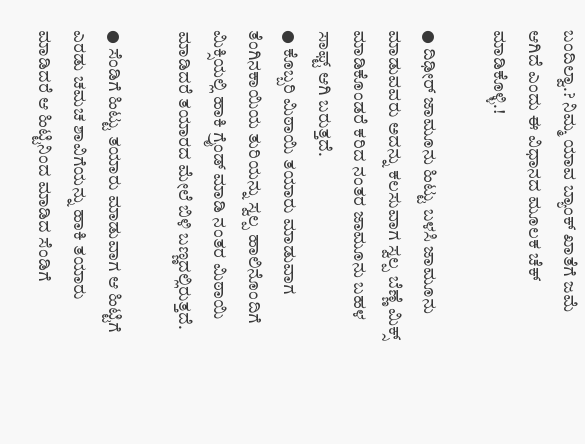ಬಂದಿಲ್ವಾ.? ನಿಮ್ಮ ಯಾವ ಬ್ಯಾಂಕ್ ಖಾತೆಗೆ ಜಮೆ ಆಗಿದೆ ಎಂದು ಈ ವಿಧಾನದ ಮೂಲಕ ಚೆಕ್ ಮಾಡಿಕೊಳ್ಳಿ.!

● ದಿಢೀರ್ ಜಾಮೂನು ಹಿಟ್ಟು ಬಳಸಿ ಜಾಮೂನು ಮಾಡುವವರು ಅದನ್ನು ಕಲಸುವಾಗ ಸ್ವಲ್ಪ ಬೆಣ್ಣೆ ಮಿಕ್ಸ್ ಮಾಡಿಕೊಂಡರೆ ಕರಿದ ನಂತರ ಜಾಮೂನು ಬಹಳ ಸಾಫ್ಟ್ ಆಗಿ ಬರುತ್ತದೆ.
● ಕೊಬ್ಬರಿ ಮಿಠಾಯಿ ತಯಾರು ಮಾಡುವಾಗ ತೆಂಗಿನಕಾಯಿಯ ತುರಿಯನ್ನು ಸ್ವಲ್ಪ ಹಾಲಿನೊಂದಿಗೆ ಮಿಕ್ಸಿಯಲ್ಲಿ ಹಾಕಿ ಗ್ರೈಂಡ್ ಮಾಡಿ ನಂತರ ಮಿಠಾಯಿ ಮಾಡಿದರೆ ತಯಾರದ ಮೇಲೆ ಬಿಳಿ ಬಣ್ಣದಲ್ಲಿರುತ್ತದೆ.

● ಸೆಂಡಿಗೆ ಹಿಟ್ಟು ತಯಾರು ಮಾಡುವಾಗ ಆ ಹಿಟ್ಟಿಗೆ ಎರಡು ಚಮಚ ಶಾವಿಗೆಯನ್ನು ಹಾಕಿ ತಯಾರು ಮಾಡಿದರೆ ಆ ಹಿಟ್ಟಿನಿಂದ ಮಾಡಿದ ಸೆಂಡಿಗೆ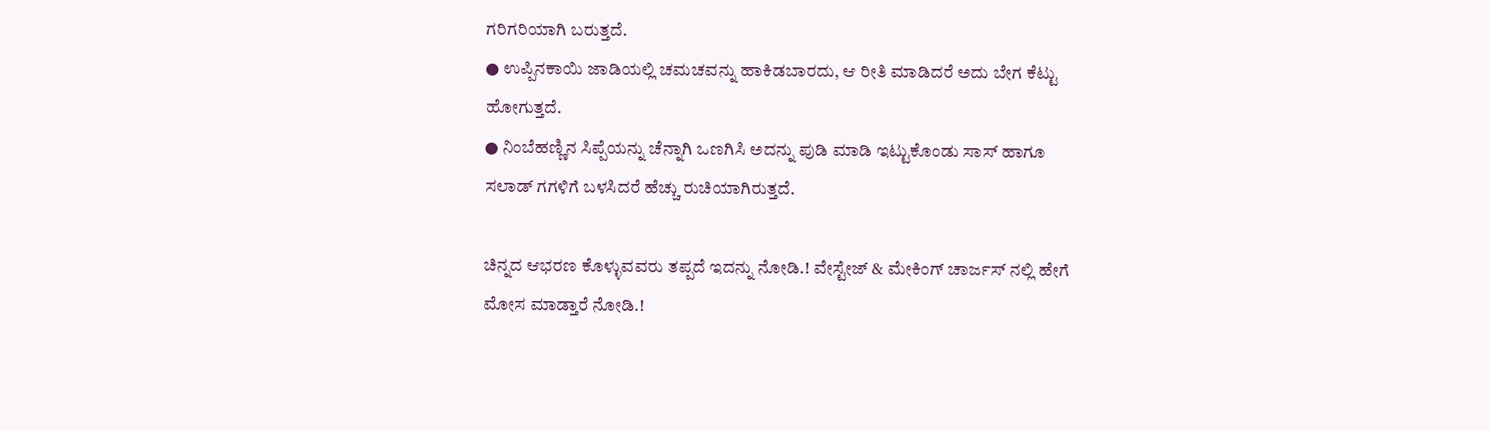ಗರಿಗರಿಯಾಗಿ ಬರುತ್ತದೆ.
● ಉಪ್ಪಿನಕಾಯಿ ಜಾಡಿಯಲ್ಲಿ ಚಮಚವನ್ನು ಹಾಕಿಡಬಾರದು, ಆ ರೀತಿ ಮಾಡಿದರೆ ಅದು ಬೇಗ ಕೆಟ್ಟು ಹೋಗುತ್ತದೆ.
● ನಿಂಬೆಹಣ್ಣಿನ ಸಿಪ್ಪೆಯನ್ನು ಚೆನ್ನಾಗಿ ಒಣಗಿಸಿ ಅದನ್ನು ಪುಡಿ ಮಾಡಿ ಇಟ್ಟುಕೊಂಡು ಸಾಸ್ ಹಾಗೂ ಸಲಾಡ್ ಗಗಳಿಗೆ ಬಳಸಿದರೆ ಹೆಚ್ಚು ರುಚಿಯಾಗಿರುತ್ತದೆ.

ಚಿನ್ನದ ಆಭರಣ ಕೊಳ್ಳುವವರು ತಪ್ಪದೆ ಇದನ್ನು ನೋಡಿ.! ವೇಸ್ಟೇಜ್ & ಮೇಕಿಂಗ್ ಚಾರ್ಜಸ್ ನಲ್ಲಿ ಹೇಗೆ ಮೋಸ ಮಾಡ್ತಾರೆ ನೋಡಿ.!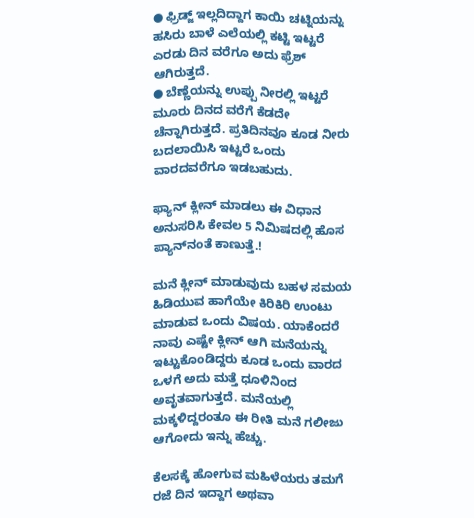● ಫ್ರಿಡ್ಜ್ ಇಲ್ಲದಿದ್ದಾಗ ಕಾಯಿ ಚಟ್ನಿಯನ್ನು ಹಸಿರು ಬಾಳೆ ಎಲೆಯಲ್ಲಿ ಕಟ್ಟಿ ಇಟ್ಟರೆ ಎರಡು ದಿನ ವರೆಗೂ ಅದು ಫ್ರೆಶ್ ಆಗಿರುತ್ತದೆ.
● ಬೆಣ್ಣೆಯನ್ನು ಉಪ್ಪು ನೀರಲ್ಲಿ ಇಟ್ಟರೆ ಮೂರು ದಿನದ ವರೆಗೆ ಕೆಡದೇ ಚೆನ್ನಾಗಿರುತ್ತದೆ. ಪ್ರತಿದಿನವೂ ಕೂಡ ನೀರು ಬದಲಾಯಿಸಿ ಇಟ್ಟರೆ ಒಂದು ವಾರದವರೆಗೂ ಇಡಬಹುದು.

ಫ್ಯಾನ್ ಕ್ಲೀನ್ ಮಾಡಲು ಈ ವಿಧಾನ ಅನುಸರಿಸಿ ಕೇವಲ 5 ನಿಮಿಷದಲ್ಲಿ ಹೊಸ ಪ್ಯಾನ್‌ನಂತೆ ಕಾಣುತ್ತೆ.!

ಮನೆ ಕ್ಲೀನ್ ಮಾಡುವುದು ಬಹಳ ಸಮಯ ಹಿಡಿಯುವ ಹಾಗೆಯೇ ಕಿರಿಕಿರಿ ಉಂಟು ಮಾಡುವ ಒಂದು ವಿಷಯ. ಯಾಕೆಂದರೆ ನಾವು ಎಷ್ಟೇ ಕ್ಲೀನ್ ಆಗಿ ಮನೆಯನ್ನು ಇಟ್ಟುಕೊಂಡಿದ್ದರು ಕೂಡ ಒಂದು ವಾರದ ಒಳಗೆ ಅದು ಮತ್ತೆ ಧೂಳಿನಿಂದ ಅವೃತವಾಗುತ್ತದೆ. ಮನೆಯಲ್ಲಿ ಮಕ್ಕಳಿದ್ದರಂತೂ ಈ ರೀತಿ ಮನೆ ಗಲೀಜು ಆಗೋದು ಇನ್ನು ಹೆಚ್ಚು.

ಕೆಲಸಕ್ಕೆ ಹೋಗುವ ಮಹಿಳೆಯರು ತಮಗೆ ರಜೆ ದಿನ ಇದ್ದಾಗ ಅಥವಾ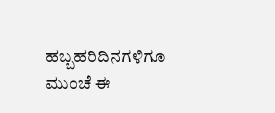ಹಬ್ಬಹರಿದಿನಗಳಿಗೂ ಮುಂಚೆ ಈ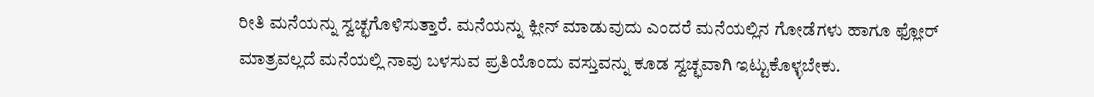ರೀತಿ ಮನೆಯನ್ನು ಸ್ವಚ್ಛಗೊಳಿಸುತ್ತಾರೆ. ಮನೆಯನ್ನು ಕ್ಲೀನ್ ಮಾಡುವುದು ಎಂದರೆ ಮನೆಯಲ್ಲಿನ ಗೋಡೆಗಳು ಹಾಗೂ ಫ್ಲೋರ್ ಮಾತ್ರವಲ್ಲದೆ ಮನೆಯಲ್ಲಿ ನಾವು ಬಳಸುವ ಪ್ರತಿಯೊಂದು ವಸ್ತುವನ್ನು ಕೂಡ ಸ್ವಚ್ಛವಾಗಿ ಇಟ್ಟುಕೊಳ್ಳಬೇಕು.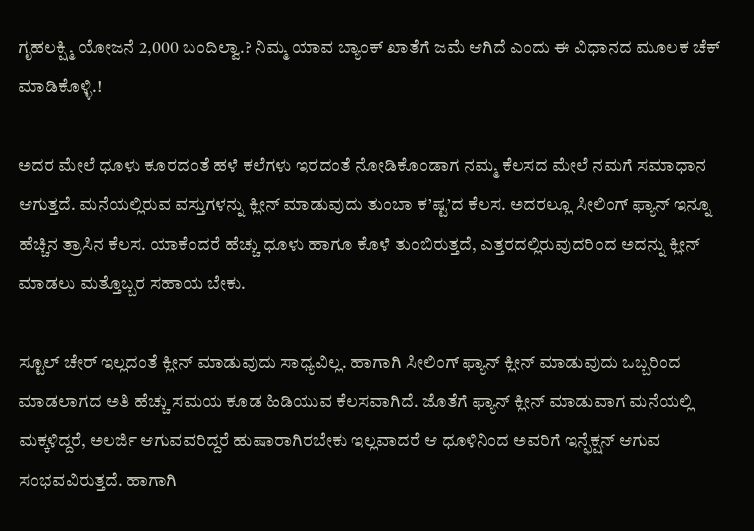ಗೃಹಲಕ್ಷ್ಮಿ ಯೋಜನೆ 2,000 ಬಂದಿಲ್ವಾ.? ನಿಮ್ಮ ಯಾವ ಬ್ಯಾಂಕ್ ಖಾತೆಗೆ ಜಮೆ ಆಗಿದೆ ಎಂದು ಈ ವಿಧಾನದ ಮೂಲಕ ಚೆಕ್ ಮಾಡಿಕೊಳ್ಳಿ.!

ಅದರ ಮೇಲೆ ಧೂಳು ಕೂರದಂತೆ ಹಳೆ ಕಲೆಗಳು ಇರದಂತೆ ನೋಡಿಕೊಂಡಾಗ ನಮ್ಮ ಕೆಲಸದ ಮೇಲೆ ನಮಗೆ ಸಮಾಧಾನ ಆಗುತ್ತದೆ. ಮನೆಯಲ್ಲಿರುವ ವಸ್ತುಗಳನ್ನು ಕ್ಲೀನ್ ಮಾಡುವುದು ತುಂಬಾ ಕ’ಷ್ಟ’ದ ಕೆಲಸ. ಅದರಲ್ಲೂ ಸೀಲಿಂಗ್ ಫ್ಯಾನ್ ಇನ್ನೂ ಹೆಚ್ಚಿನ ತ್ರಾಸಿನ ಕೆಲಸ. ಯಾಕೆಂದರೆ ಹೆಚ್ಚು ಧೂಳು ಹಾಗೂ ಕೊಳೆ ತುಂಬಿರುತ್ತದೆ, ಎತ್ತರದಲ್ಲಿರುವುದರಿಂದ ಅದನ್ನು ಕ್ಲೀನ್ ಮಾಡಲು ಮತ್ತೊಬ್ಬರ ಸಹಾಯ ಬೇಕು.

ಸ್ಟೂಲ್ ಚೇರ್ ಇಲ್ಲದಂತೆ ಕ್ಲೀನ್ ಮಾಡುವುದು ಸಾಧ್ಯವಿಲ್ಲ. ಹಾಗಾಗಿ ಸೀಲಿಂಗ್ ಫ್ಯಾನ್ ಕ್ಲೀನ್ ಮಾಡುವುದು ಒಬ್ಬರಿಂದ ಮಾಡಲಾಗದ ಅತಿ ಹೆಚ್ಚು ಸಮಯ ಕೂಡ ಹಿಡಿಯುವ ಕೆಲಸವಾಗಿದೆ. ಜೊತೆಗೆ ಫ್ಯಾನ್ ಕ್ಲೀನ್ ಮಾಡುವಾಗ ಮನೆಯಲ್ಲಿ ಮಕ್ಕಳಿದ್ದರೆ, ಅಲರ್ಜಿ ಆಗುವವರಿದ್ದರೆ ಹುಷಾರಾಗಿರಬೇಕು ಇಲ್ಲವಾದರೆ ಆ ಧೂಳಿನಿಂದ ಅವರಿಗೆ ಇನ್ಫೆಕ್ಷನ್ ಆಗುವ ಸಂಭವವಿರುತ್ತದೆ. ಹಾಗಾಗಿ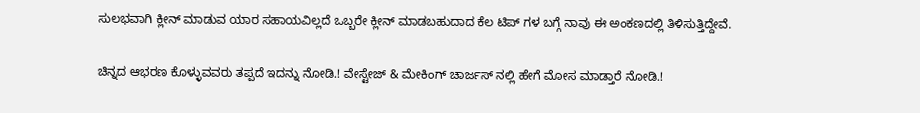ಸುಲಭವಾಗಿ ಕ್ಲೀನ್ ಮಾಡುವ ಯಾರ ಸಹಾಯವಿಲ್ಲದೆ ಒಬ್ಬರೇ ಕ್ಲೀನ್ ಮಾಡಬಹುದಾದ ಕೆಲ ಟಿಪ್ ಗಳ ಬಗ್ಗೆ ನಾವು ಈ ಅಂಕಣದಲ್ಲಿ ತಿಳಿಸುತ್ತಿದ್ದೇವೆ.

ಚಿನ್ನದ ಆಭರಣ ಕೊಳ್ಳುವವರು ತಪ್ಪದೆ ಇದನ್ನು ನೋಡಿ.! ವೇಸ್ಟೇಜ್ & ಮೇಕಿಂಗ್ ಚಾರ್ಜಸ್ ನಲ್ಲಿ ಹೇಗೆ ಮೋಸ ಮಾಡ್ತಾರೆ ನೋಡಿ.!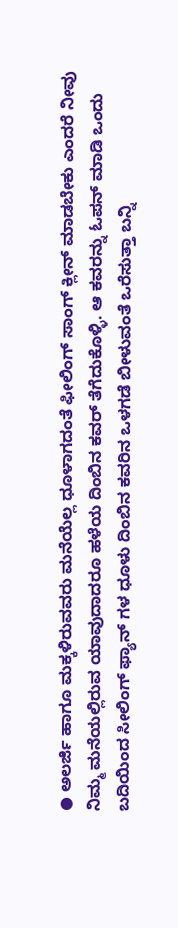● ಅಲರ್ಜಿ ಹಾಗೂ ಮಕ್ಕಳಿರುವವರು ಮನೆಯೆಲ್ಲ ಧೂಳಾಗದಂತೆ ಫೀಲಿಂಗ್ ಸಾಂಗ್ ಕ್ಲೀನ್ ಮಾಡಬೇಕು ಎಂದರೆ ನೀವು ನಿಮ್ಮ ಮನೆಯಲ್ಲಿರುವ ಯಾವುದಾದರೂ ಹಳೆಯ ದಿಂಬಿನ ಕವರ್ ತೆಗೆದುಕೊಳ್ಳಿ. ಆ ಕವರನ್ನು ಓಪನ್ ಮಾಡಿ ಒಂದು ಬದಿಯಿಂದ ಸೀಲಿಂಗ್ ಫ್ಯಾನ್ ಗಳ ಧೂಳು ದಿಂಬಿನ ಕವರಿನ ಒಳಗಡೆ ಬೀಳುವಂತೆ ಒರೆಸುತ್ತಾ ಬನ್ನಿ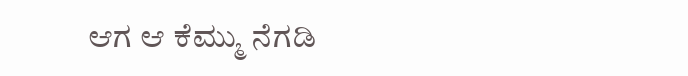ಆಗ ಆ ಕೆಮ್ಮು ನೆಗಡಿ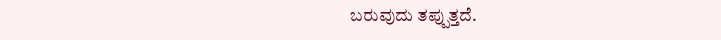ಬರುವುದು ತಪ್ಪುತ್ತದೆ.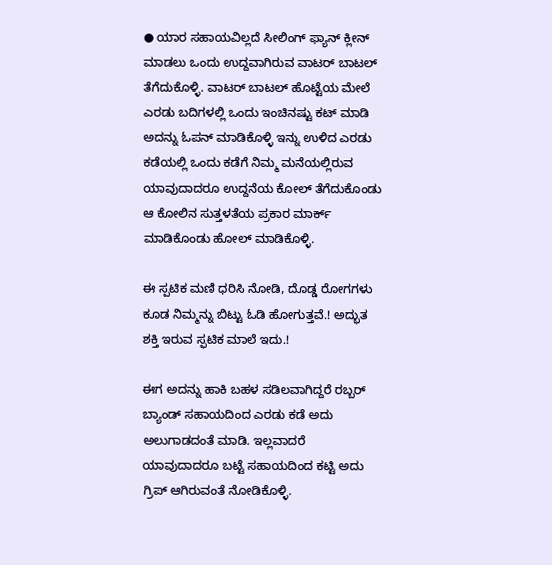● ಯಾರ ಸಹಾಯವಿಲ್ಲದೆ ಸೀಲಿಂಗ್ ಫ್ಯಾನ್ ಕ್ಲೀನ್ ಮಾಡಲು ಒಂದು ಉದ್ದವಾಗಿರುವ ವಾಟರ್ ಬಾಟಲ್ ತೆಗೆದುಕೊಳ್ಳಿ. ವಾಟರ್ ಬಾಟಲ್ ಹೊಟ್ಟೆಯ ಮೇಲೆ ಎರಡು ಬದಿಗಳಲ್ಲಿ ಒಂದು ಇಂಚಿನಷ್ಟು ಕಟ್ ಮಾಡಿ ಅದನ್ನು ಓಪನ್ ಮಾಡಿಕೊಳ್ಳಿ ಇನ್ನು ಉಳಿದ ಎರಡು ಕಡೆಯಲ್ಲಿ ಒಂದು ಕಡೆಗೆ ನಿಮ್ಮ ಮನೆಯಲ್ಲಿರುವ ಯಾವುದಾದರೂ ಉದ್ದನೆಯ ಕೋಲ್ ತೆಗೆದುಕೊಂಡು ಆ ಕೋಲಿನ ಸುತ್ತಳತೆಯ ಪ್ರಕಾರ ಮಾರ್ಕ್ ಮಾಡಿಕೊಂಡು ಹೋಲ್ ಮಾಡಿಕೊಳ್ಳಿ.

ಈ ಸ್ಪಟಿಕ ಮಣಿ ಧರಿಸಿ ನೋಡಿ, ದೊಡ್ಡ ರೋಗಗಳು ಕೂಡ ನಿಮ್ಮನ್ನು ಬಿಟ್ಟು ಓಡಿ ಹೋಗುತ್ತವೆ.! ಅದ್ಭುತ ಶಕ್ತಿ ಇರುವ ಸ್ಫಟಿಕ ಮಾಲೆ ಇದು.!

ಈಗ ಅದನ್ನು ಹಾಕಿ ಬಹಳ ಸಡಿಲವಾಗಿದ್ದರೆ ರಬ್ಬರ್ ಬ್ಯಾಂಡ್ ಸಹಾಯದಿಂದ ಎರಡು ಕಡೆ ಅದು ಅಲುಗಾಡದಂತೆ ಮಾಡಿ. ಇಲ್ಲವಾದರೆ ಯಾವುದಾದರೂ ಬಟ್ಟೆ ಸಹಾಯದಿಂದ ಕಟ್ಟಿ ಅದು ಗ್ರಿಪ್ ಆಗಿರುವಂತೆ ನೋಡಿಕೊಳ್ಳಿ.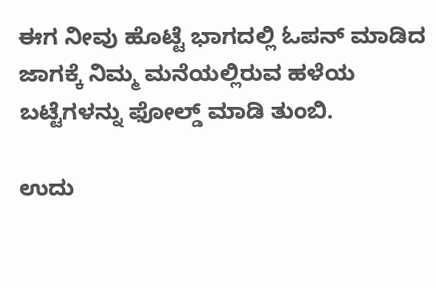ಈಗ ನೀವು ಹೊಟ್ಟೆ ಭಾಗದಲ್ಲಿ ಓಪನ್ ಮಾಡಿದ ಜಾಗಕ್ಕೆ ನಿಮ್ಮ ಮನೆಯಲ್ಲಿರುವ ಹಳೆಯ ಬಟ್ಟೆಗಳನ್ನು ಫೋಲ್ಡ್ ಮಾಡಿ ತುಂಬಿ.

ಉದು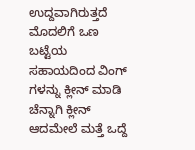ಉದ್ದವಾಗಿರುತ್ತದೆ ಮೊದಲಿಗೆ ಒಣ ಬಟ್ಟೆಯ ಸಹಾಯದಿಂದ ವಿಂಗ್ ಗಳನ್ನು ಕ್ಲೀನ್ ಮಾಡಿ ಚೆನ್ನಾಗಿ ಕ್ಲೀನ್ ಆದಮೇಲೆ ಮತ್ತೆ ಒದ್ದೆ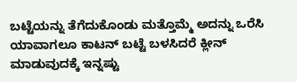ಬಟ್ಟೆಯನ್ನು ತೆಗೆದುಕೊಂಡು ಮತ್ತೊಮ್ಮೆ ಅದನ್ನು ಒರೆಸಿ ಯಾವಾಗಲೂ ಕಾಟನ್ ಬಟ್ಟೆ ಬಳಸಿದರೆ ಕ್ಲೀನ್ ಮಾಡುವುದಕ್ಕೆ ಇನ್ನಷ್ಟು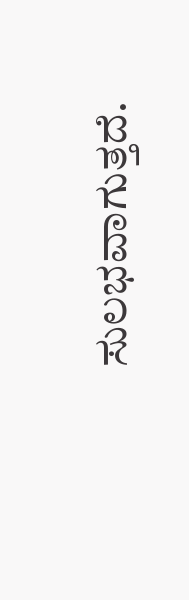ಸುಲಭವಾಗುತ್ತದೆ.